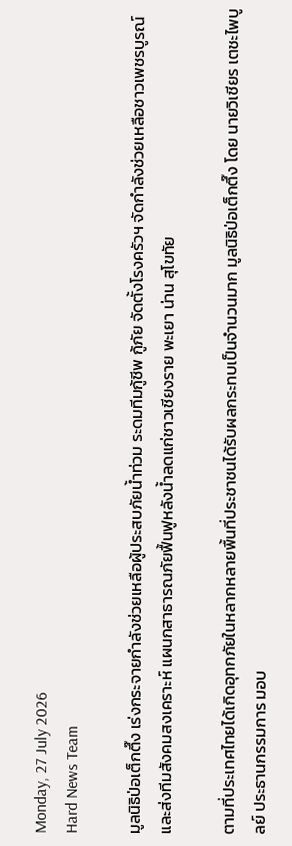Monday, 27 July 2026
Hard News Team

มูลนิธิป่อเต็กตึ๊ง เร่งกระจายกำลังช่วยเหลือผู้ประสบภัยน้ำท่วม ระดมทีมกู้ชีพ กู้ภัย จัดตั้งโรงครัวฯ จัดกำลังช่วยเหลือชาวเพชรบูรณ์ และส่งทีมสังคมสงเคราะห์ แผนกสาธารณภัยฟื้นฟูหลังน้ำลดแก่ชาวเชียงราย พะเยา น่าน สุโขทัย

ตามที่ประเทศไทยได้เกิดอุทกภัยในหลากหลายพื้นที่ประชาชนได้รับผลกระทบเป็นจำนวนมาก มูลนิธิป่อเต็กตึ๊ง โดย นายวิเชียร เตชะไพบูลย์ ประธานกรรมการ มอบ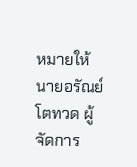หมายให้นายอรัณย์ โตทวด ผู้จัดการ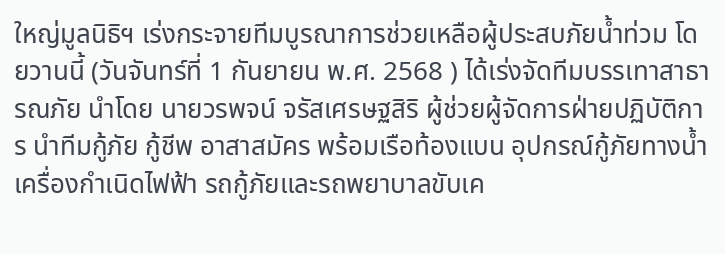ใหญ่มูลนิธิฯ เร่งกระจายทีมบูรณาการช่วยเหลือผู้ประสบภัยน้ำท่วม โดยวานนี้ (วันจันทร์ที่ 1 กันยายน พ.ศ. 2568 ) ได้เร่งจัดทีมบรรเทาสาธารณภัย นำโดย นายวรพจน์ จรัสเศรษฐสิริ ผู้ช่วยผู้จัดการฝ่ายปฏิบัติการ นำทีมกู้ภัย กู้ชีพ อาสาสมัคร พร้อมเรือท้องแบน อุปกรณ์กู้ภัยทางน้ำ เครื่องกำเนิดไฟฟ้า รถกู้ภัยและรถพยาบาลขับเค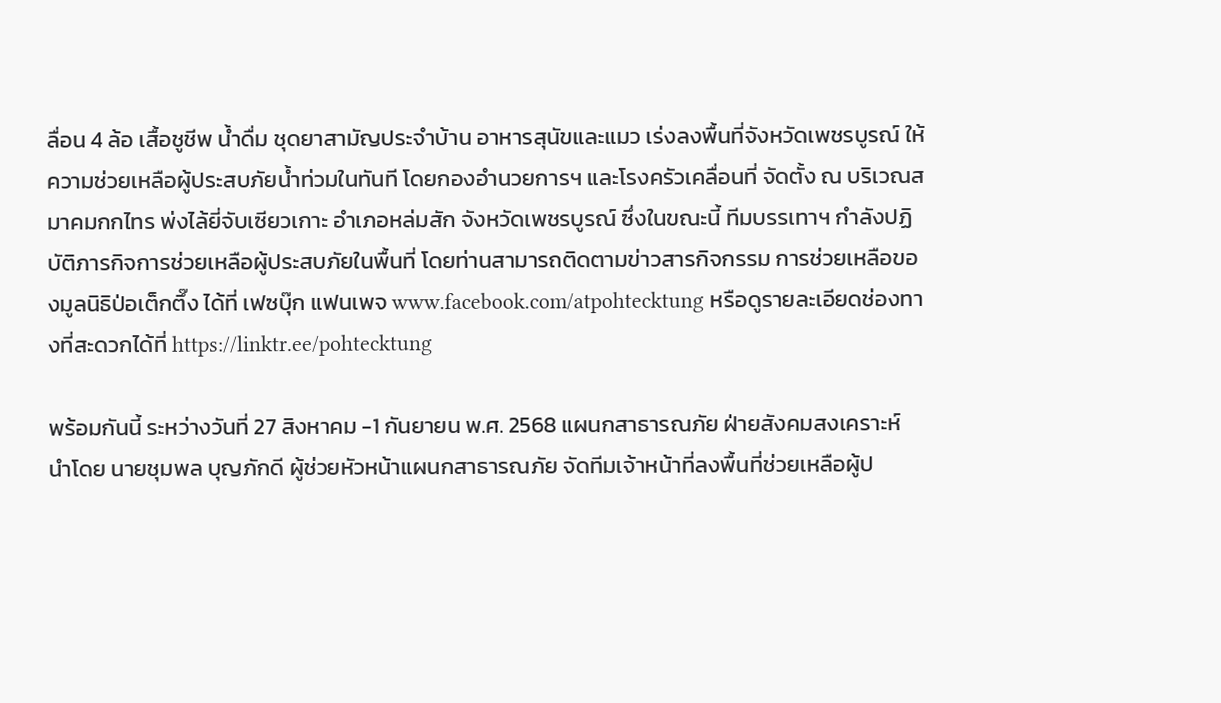ลื่อน 4 ล้อ เสื้อชูชีพ น้ำดื่ม ชุดยาสามัญประจำบ้าน อาหารสุนัขและแมว เร่งลงพื้นที่จังหวัดเพชรบูรณ์ ให้ความช่วยเหลือผู้ประสบภัยน้ำท่วมในทันที โดยกองอำนวยการฯ และโรงครัวเคลื่อนที่ จัดตั้ง ณ บริเวณสมาคมกกไทร พ่งไล้ยี่จับเซียวเกาะ อำเภอหล่มสัก จังหวัดเพชรบูรณ์ ซึ่งในขณะนี้ ทีมบรรเทาฯ กำลังปฏิบัติภารกิจการช่วยเหลือผู้ประสบภัยในพื้นที่ โดยท่านสามารถติดตามข่าวสารกิจกรรม การช่วยเหลือของมูลนิธิป่อเต็กตึ๊ง ได้ที่ เฟซบุ๊ก แฟนเพจ www.facebook.com/atpohtecktung หรือดูรายละเอียดช่องทางที่สะดวกได้ที่ https://linktr.ee/pohtecktung

พร้อมกันนี้ ระหว่างวันที่ 27 สิงหาคม -1 กันยายน พ.ศ. 2568 แผนกสาธารณภัย ฝ่ายสังคมสงเคราะห์ นำโดย นายชุมพล บุญภักดี ผู้ช่วยหัวหน้าแผนกสาธารณภัย จัดทีมเจ้าหน้าที่ลงพื้นที่ช่วยเหลือผู้ป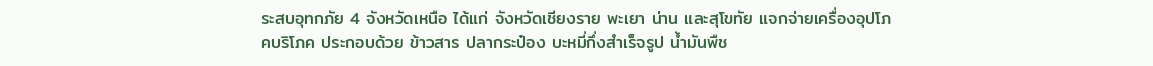ระสบอุทกภัย 4 จังหวัดเหนือ ได้แก่ จังหวัดเชียงราย พะเยา น่าน และสุโขทัย แจกจ่ายเครื่องอุปโภคบริโภค ประกอบด้วย ข้าวสาร ปลากระป๋อง บะหมี่กึ่งสำเร็จรูป น้ำมันพืช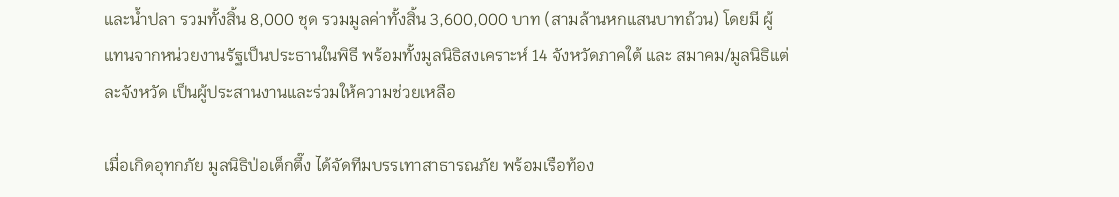และน้ำปลา รวมทั้งสิ้น 8,000 ชุด รวมมูลค่าทั้งสิ้น 3,600,000 บาท (สามล้านหกแสนบาทถ้วน) โดยมี ผู้แทนจากหน่วยงานรัฐเป็นประธานในพิธี พร้อมทั้งมูลนิธิสงเคราะห์ 14 จังหวัดภาคใต้ และ สมาคม/มูลนิธิแต่ละจังหวัด เป็นผู้ประสานงานและร่วมให้ความช่วยเหลือ

เมื่อเกิดอุทกภัย มูลนิธิป่อเต็กตึ๊ง ได้จัดทีมบรรเทาสาธารณภัย พร้อมเรือท้อง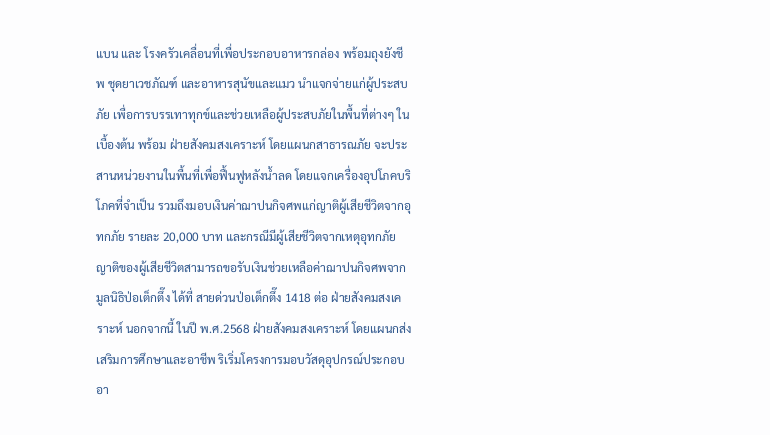แบน และ โรงครัวเคลื่อนที่เพื่อประกอบอาหารกล่อง พร้อมถุงยังชีพ ชุดยาเวชภัณฑ์ และอาหารสุนัขและแมว นำแจกจ่ายแก่ผู้ประสบภัย เพื่อการบรรเทาทุกข์และช่วยเหลือผู้ประสบภัยในพื้นที่ต่างๆ ในเบื้องต้น พร้อม ฝ่ายสังคมสงเคราะห์ โดยแผนกสาธารณภัย จะประสานหน่วยงานในพื้นที่เพื่อฟื้นฟูหลังน้ำลด โดยแจกเครื่องอุปโภคบริโภคที่จำเป็น รวมถึงมอบเงินค่าฌาปนกิจศพแก่ญาติผู้เสียชีวิตจากอุทกภัย รายละ 20,000 บาท และกรณีมีผู้เสียชีวิตจากเหตุอุทกภัย ญาติของผู้เสียชีวิตสามารถขอรับเงินช่วยเหลือค่าฌาปนกิจศพจากมูลนิธิป่อเต็กตึ๊ง ได้ที่ สายด่วนป่อเต็กตึ๊ง 1418 ต่อ ฝ่ายสังคมสงเคราะห์ นอกจากนี้ ในปี พ.ศ.2568 ฝ่ายสังคมสงเคราะห์ โดยแผนกส่งเสริมการศึกษาและอาชีพ ริเริ่มโครงการมอบวัสดุอุปกรณ์ประกอบอา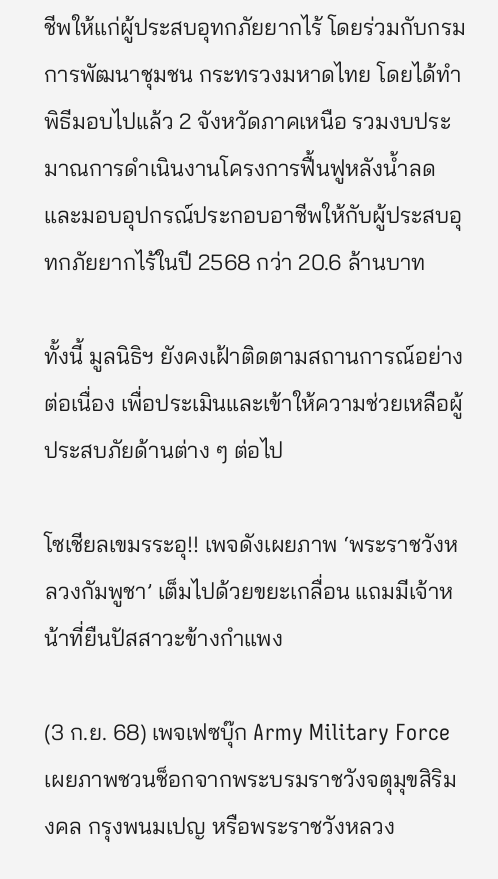ชีพให้แก่ผู้ประสบอุทกภัยยากไร้ โดยร่วมกับกรมการพัฒนาชุมชน กระทรวงมหาดไทย โดยได้ทำพิธีมอบไปแล้ว 2 จังหวัดภาคเหนือ รวมงบประมาณการดำเนินงานโครงการฟื้นฟูหลังน้ำลด และมอบอุปกรณ์ประกอบอาชีพให้กับผู้ประสบอุทกภัยยากไร้ในปี 2568 กว่า 20.6 ล้านบาท

ทั้งนี้ มูลนิธิฯ ยังคงเฝ้าติดตามสถานการณ์อย่างต่อเนื่อง เพื่อประเมินและเข้าให้ความช่วยเหลือผู้ประสบภัยด้านต่าง ๆ ต่อไป

โซเชียลเขมรระอุ!! เพจดังเผยภาพ ‘พระราชวังหลวงกัมพูชา’ เต็มไปด้วยขยะเกลื่อน แถมมีเจ้าหน้าที่ยืนปัสสาวะข้างกำแพง

(3 ก.ย. 68) เพจเฟซบุ๊ก Army Military Force เผยภาพชวนช็อกจากพระบรมราชวังจตุมุขสิริมงคล กรุงพนมเปญ หรือพระราชวังหลวง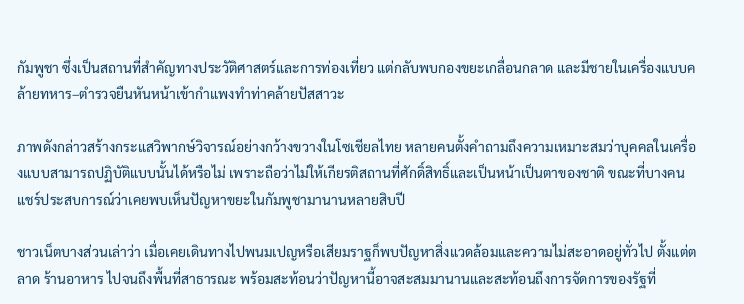กัมพูชา ซึ่งเป็นสถานที่สำคัญทางประวัติศาสตร์และการท่องเที่ยว แต่กลับพบกองขยะเกลื่อนกลาด และมีชายในเครื่องแบบคล้ายทหาร–ตำรวจยืนหันหน้าเข้ากำแพงทำท่าคล้ายปัสสาวะ

ภาพดังกล่าวสร้างกระแสวิพากษ์วิจารณ์อย่างกว้างขวางในโซเชียลไทย หลายคนตั้งคำถามถึงความเหมาะสมว่าบุคคลในเครื่องแบบสามารถปฏิบัติแบบนั้นได้หรือไม่ เพราะถือว่าไม่ให้เกียรติสถานที่ศักดิ์สิทธิ์และเป็นหน้าเป็นตาของชาติ ขณะที่บางคนแชร์ประสบการณ์ว่าเคยพบเห็นปัญหาขยะในกัมพูชามานานหลายสิบปี

ชาวเน็ตบางส่วนเล่าว่า เมื่อเคยเดินทางไปพนมเปญหรือเสียมราฐก็พบปัญหาสิ่งแวดล้อมและความไม่สะอาดอยู่ทั่วไป ตั้งแต่ตลาด ร้านอาหาร ไปจนถึงพื้นที่สาธารณะ พร้อมสะท้อนว่าปัญหานี้อาจสะสมมานานและสะท้อนถึงการจัดการของรัฐที่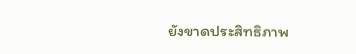ยังขาดประสิทธิภาพ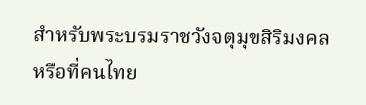สำหรับพระบรมราชวังจตุมุขสิริมงคล หรือที่คนไทย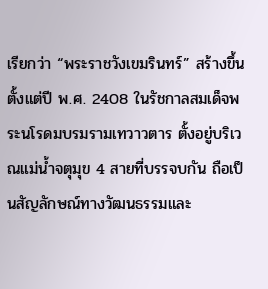เรียกว่า “พระราชวังเขมรินทร์” สร้างขึ้นตั้งแต่ปี พ.ศ. 2408 ในรัชกาลสมเด็จพระนโรดมบรมรามเทวาวตาร ตั้งอยู่บริเวณแม่น้ำจตุมุข 4 สายที่บรรจบกัน ถือเป็นสัญลักษณ์ทางวัฒนธรรมและ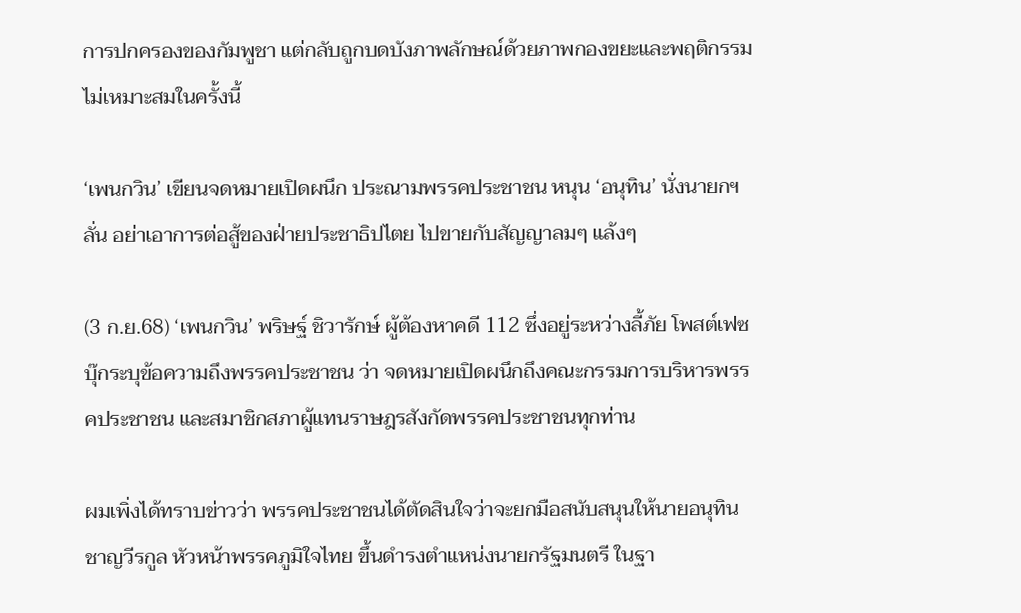การปกครองของกัมพูชา แต่กลับถูกบดบังภาพลักษณ์ด้วยภาพกองขยะและพฤติกรรมไม่เหมาะสมในครั้งนี้

‘เพนกวิน’ เขียนจดหมายเปิดผนึก ประณามพรรคประชาชน หนุน ‘อนุทิน’ นั่งนายกฯ ลั่น อย่าเอาการต่อสู้ของฝ่ายประชาธิปไตย ไปขายกับสัญญาลมๆ แล้งๆ

(3 ก.ย.68) ‘เพนกวิน’ พริษฐ์ ชิวารักษ์ ผู้ต้องหาคดี 112 ซึ่งอยู่ระหว่างลี้ภัย โพสต์เฟซบุ๊กระบุข้อความถึงพรรคประชาชน ว่า จดหมายเปิดผนึกถึงคณะกรรมการบริหารพรรคประชาชน และสมาชิกสภาผู้แทนราษฎรสังกัดพรรคประชาชนทุกท่าน

ผมเพิ่งได้ทราบข่าวว่า พรรคประชาชนได้ตัดสินใจว่าจะยกมือสนับสนุนให้นายอนุทิน ชาญวีรกูล หัวหน้าพรรคภูมิใจไทย ขึ้นดำรงตำแหน่งนายกรัฐมนตรี ในฐา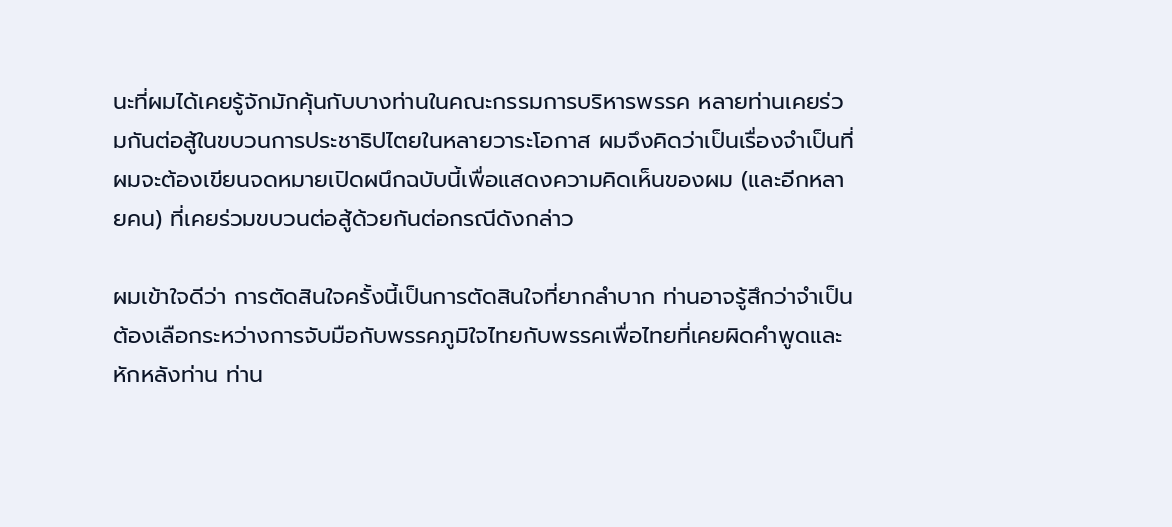นะที่ผมได้เคยรู้จักมักคุ้นกับบางท่านในคณะกรรมการบริหารพรรค หลายท่านเคยร่วมกันต่อสู้ในขบวนการประชาธิปไตยในหลายวาระโอกาส ผมจึงคิดว่าเป็นเรื่องจำเป็นที่ผมจะต้องเขียนจดหมายเปิดผนึกฉบับนี้เพื่อแสดงความคิดเห็นของผม (และอีกหลายคน) ที่เคยร่วมขบวนต่อสู้ด้วยกันต่อกรณีดังกล่าว

ผมเข้าใจดีว่า การตัดสินใจครั้งนี้เป็นการตัดสินใจที่ยากลำบาก ท่านอาจรู้สึกว่าจำเป็นต้องเลือกระหว่างการจับมือกับพรรคภูมิใจไทยกับพรรคเพื่อไทยที่เคยผิดคำพูดและหักหลังท่าน ท่าน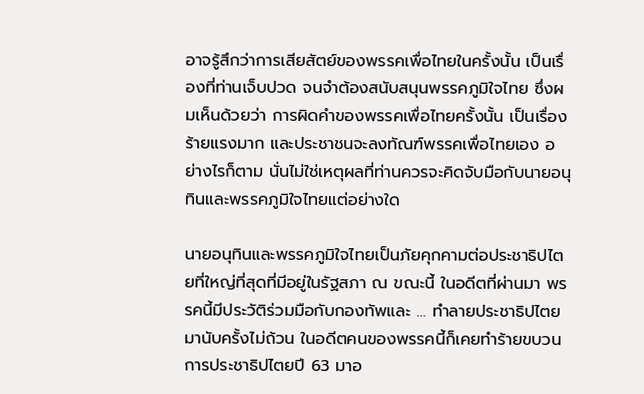อาจรู้สึกว่าการเสียสัตย์ของพรรคเพื่อไทยในครั้งนั้น เป็นเรื่องที่ท่านเจ็บปวด จนจำต้องสนับสนุนพรรคภูมิใจไทย ซึ่งผมเห็นด้วยว่า การผิดคำของพรรคเพื่อไทยครั้งนั้น เป็นเรื่องร้ายแรงมาก และประชาชนจะลงทัณฑ์พรรคเพื่อไทยเอง อย่างไรก็ตาม นั่นไม่ใช่เหตุผลที่ท่านควรจะคิดจับมือกับนายอนุทินและพรรคภูมิใจไทยแต่อย่างใด

นายอนุทินและพรรคภูมิใจไทยเป็นภัยคุกคามต่อประชาธิปไตยที่ใหญ่ที่สุดที่มีอยู่ในรัฐสภา ณ ขณะนี้ ในอดีตที่ผ่านมา พรรคนี้มีประวัติร่วมมือกับกองทัพและ … ทำลายประชาธิปไตยมานับครั้งไม่ถ้วน ในอดีตคนของพรรคนี้ก็เคยทำร้ายขบวนการประชาธิปไตยปี 63 มาอ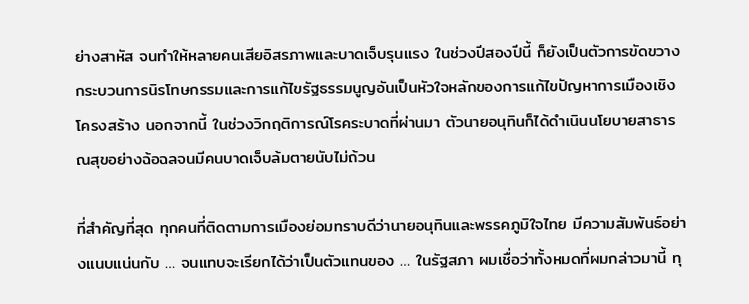ย่างสาหัส จนทำให้หลายคนเสียอิสรภาพและบาดเจ็บรุนแรง ในช่วงปีสองปีนี้ ก็ยังเป็นตัวการขัดขวางกระบวนการนิรโทษกรรมและการแก้ไขรัฐธรรมนูญอันเป็นหัวใจหลักของการแก้ไขปัญหาการเมืองเชิงโครงสร้าง นอกจากนี้ ในช่วงวิกฤติการณ์โรคระบาดที่ผ่านมา ตัวนายอนุทินก็ได้ดำเนินนโยบายสาธารณสุขอย่างฉ้อฉลจนมีคนบาดเจ็บล้มตายนับไม่ถ้วน

ที่สำคัญที่สุด ทุกคนที่ติดตามการเมืองย่อมทราบดีว่านายอนุทินและพรรคภูมิใจไทย มีความสัมพันธ์อย่างแนบแน่นกับ … จนแทบจะเรียกได้ว่าเป็นตัวแทนของ … ในรัฐสภา ผมเชื่อว่าทั้งหมดที่ผมกล่าวมานี้ ทุ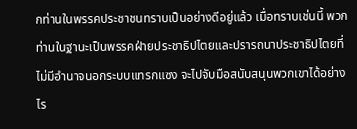กท่านในพรรคประชาชนทราบเป็นอย่างดีอยู่แล้ว เมื่อทราบเช่นนี้ พวกท่านในฐานะเป็นพรรคฝ่ายประชาธิปไตยและปรารถนาประชาธิปไตยที่ไม่มีอำนาจนอกระบบแทรกแซง จะไปจับมือสนับสนุนพวกเขาได้อย่างไร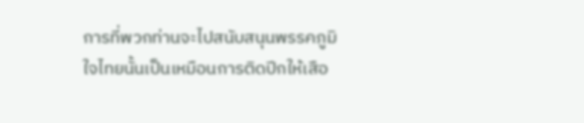การที่พวกท่านจะไปสนับสนุนพรรคภูมิใจไทยนั้นเป็นเหมือนการติดปีกให้เสือ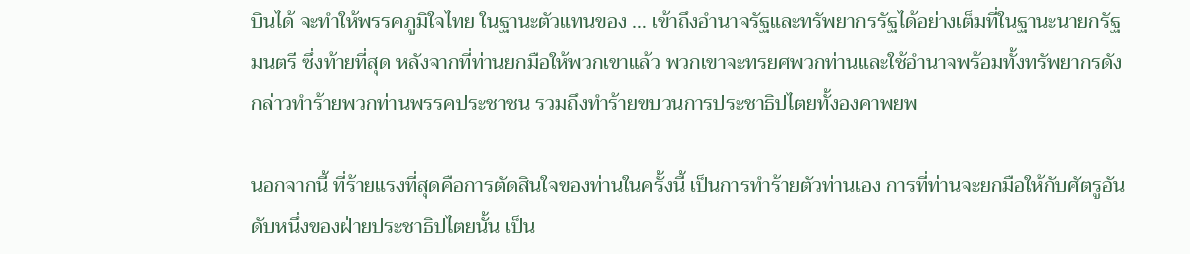บินได้ จะทำให้พรรคภูมิใจไทย ในฐานะตัวแทนของ … เข้าถึงอำนาจรัฐและทรัพยากรรัฐได้อย่างเต็มที่ในฐานะนายกรัฐมนตรี ซึ่งท้ายที่สุด หลังจากที่ท่านยกมือให้พวกเขาแล้ว พวกเขาจะทรยศพวกท่านและใช้อำนาจพร้อมทั้งทรัพยากรดังกล่าวทำร้ายพวกท่านพรรคประชาชน รวมถึงทำร้ายขบวนการประชาธิปไตยทั้งองคาพยพ

นอกจากนี้ ที่ร้ายแรงที่สุดคือการตัดสินใจของท่านในครั้งนี้ เป็นการทำร้ายตัวท่านเอง การที่ท่านจะยกมือให้กับศัตรูอันดับหนึ่งของฝ่ายประชาธิปไตยนั้น เป็น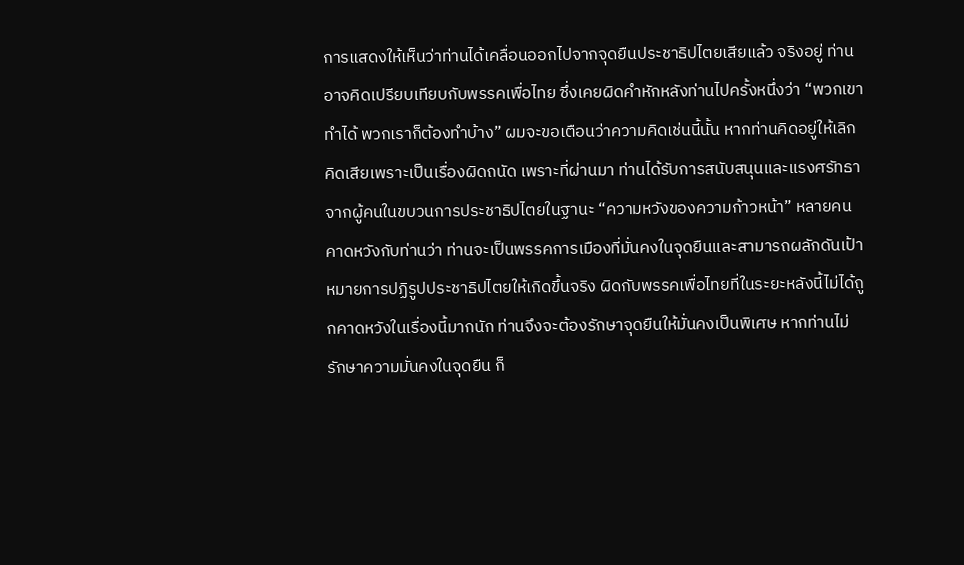การแสดงให้เห็นว่าท่านได้เคลื่อนออกไปจากจุดยืนประชาธิปไตยเสียแล้ว จริงอยู่ ท่านอาจคิดเปรียบเทียบกับพรรคเพื่อไทย ซึ่งเคยผิดคำหักหลังท่านไปครั้งหนึ่งว่า “พวกเขาทำได้ พวกเราก็ต้องทำบ้าง” ผมจะขอเตือนว่าความคิดเช่นนี้นั้น หากท่านคิดอยู่ให้เลิกคิดเสียเพราะเป็นเรื่องผิดถนัด เพราะที่ผ่านมา ท่านได้รับการสนับสนุนและแรงศรัทธาจากผู้คนในขบวนการประชาธิปไตยในฐานะ “ความหวังของความก้าวหน้า” หลายคนคาดหวังกับท่านว่า ท่านจะเป็นพรรคการเมืองที่มั่นคงในจุดยืนและสามารถผลักดันเป้าหมายการปฏิรูปประชาธิปไตยให้เกิดขึ้นจริง ผิดกับพรรคเพื่อไทยที่ในระยะหลังนี้ไม่ได้ถูกคาดหวังในเรื่องนี้มากนัก ท่านจึงจะต้องรักษาจุดยืนให้มั่นคงเป็นพิเศษ หากท่านไม่รักษาความมั่นคงในจุดยืน ก็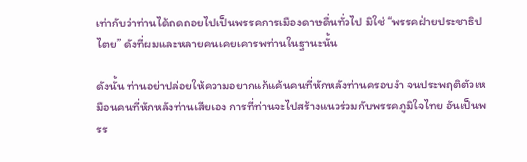เท่ากับว่าท่านได้ถดถอยไปเป็นพรรคการเมืองดาษดื่นทั่วไป มิใช่ “พรรคฝ่ายประชาธิปไตย” ดังที่ผมและหลายคนเคยเคารพท่านในฐานะนั้น

ดังนั้น ท่านอย่าปล่อยให้ความอยากแก้แค้นคนที่หักหลังท่านครอบงำ จนประพฤติตัวเหมือนคนที่หักหลังท่านเสียเอง การที่ท่านจะไปสร้างแนวร่วมกับพรรคภูมิใจไทย อันเป็นพรร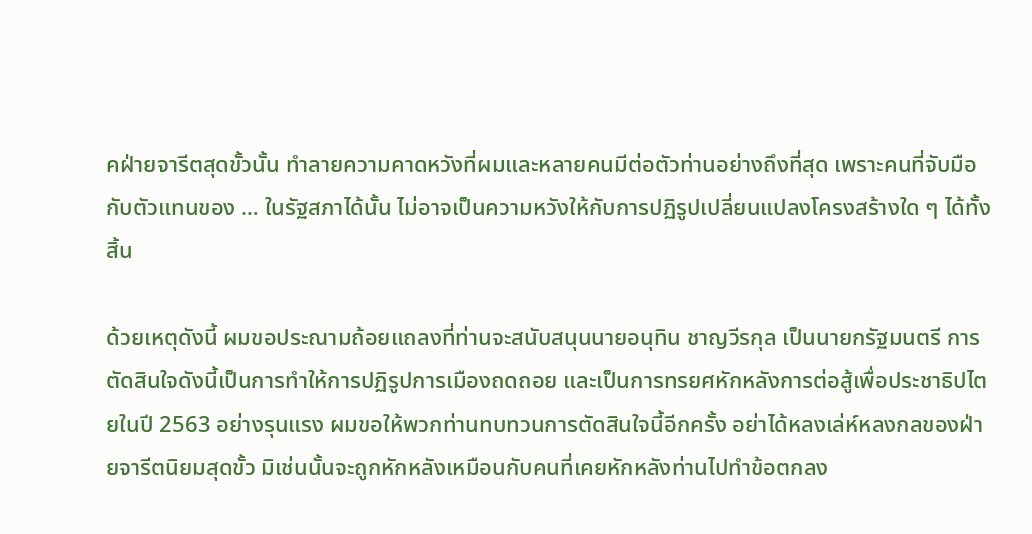คฝ่ายจารีตสุดขั้วนั้น ทำลายความคาดหวังที่ผมและหลายคนมีต่อตัวท่านอย่างถึงที่สุด เพราะคนที่จับมือกับตัวแทนของ … ในรัฐสภาได้นั้น ไม่อาจเป็นความหวังให้กับการปฏิรูปเปลี่ยนแปลงโครงสร้างใด ๆ ได้ทั้งสิ้น

ด้วยเหตุดังนี้ ผมขอประณามถ้อยแถลงที่ท่านจะสนับสนุนนายอนุทิน ชาญวีรกุล เป็นนายกรัฐมนตรี การตัดสินใจดังนี้เป็นการทำให้การปฏิรูปการเมืองถดถอย และเป็นการทรยศหักหลังการต่อสู้เพื่อประชาธิปไตยในปี 2563 อย่างรุนแรง ผมขอให้พวกท่านทบทวนการตัดสินใจนี้อีกครั้ง อย่าได้หลงเล่ห์หลงกลของฝ่ายจารีตนิยมสุดขั้ว มิเช่นนั้นจะถูกหักหลังเหมือนกับคนที่เคยหักหลังท่านไปทำข้อตกลง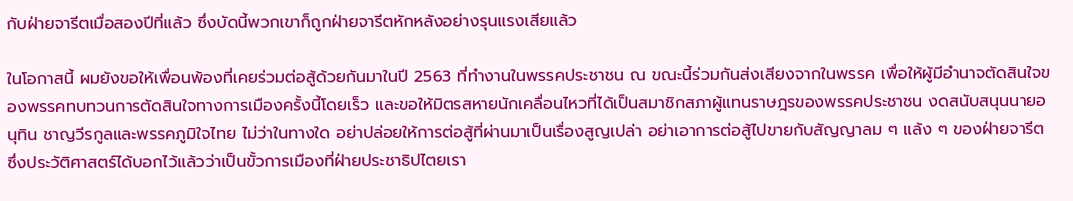กับฝ่ายจารีตเมื่อสองปีที่แล้ว ซึ่งบัดนี้พวกเขาก็ถูกฝ่ายจารีตหักหลังอย่างรุนแรงเสียแล้ว

ในโอกาสนี้ ผมยังขอให้เพื่อนพ้องที่เคยร่วมต่อสู้ด้วยกันมาในปี 2563 ที่ทำงานในพรรคประชาชน ณ ขณะนี้ร่วมกันส่งเสียงจากในพรรค เพื่อให้ผู้มีอำนาจตัดสินใจของพรรคทบทวนการตัดสินใจทางการเมืองครั้งนี้โดยเร็ว และขอให้มิตรสหายนักเคลื่อนไหวที่ได้เป็นสมาชิกสภาผู้แทนราษฎรของพรรคประชาชน งดสนับสนุนนายอนุทิน ชาญวีรกูลและพรรคภูมิใจไทย ไม่ว่าในทางใด อย่าปล่อยให้การต่อสู้ที่ผ่านมาเป็นเรื่องสูญเปล่า อย่าเอาการต่อสู้ไปขายกับสัญญาลม ๆ แล้ง ๆ ของฝ่ายจารีต ซึ่งประวัติศาสตร์ได้บอกไว้แล้วว่าเป็นขั้วการเมืองที่ฝ่ายประชาธิปไตยเรา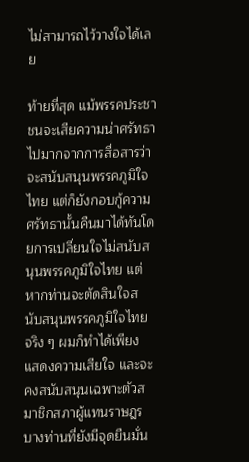ไม่สามารถไว้วางใจได้เลย

ท้ายที่สุด แม้พรรคประชาชนจะเสียความน่าศรัทธาไปมากจากการสื่อสารว่าจะสนับสนุนพรรคภูมิใจไทย แต่ก็ยังกอบกู้ความศรัทธานั้นคืนมาได้ทันโดยการเปลี่ยนใจไม่สนับสนุนพรรคภูมิใจไทย แต่หากท่านจะตัดสินใจสนับสนุนพรรคภูมิใจไทยจริง ๆ ผมก็ทำได้เพียงแสดงความเสียใจ และจะคงสนับสนุนเฉพาะตัวสมาชิกสภาผู้แทนราษฎรบางท่านที่ยังมีจุดยืนมั่น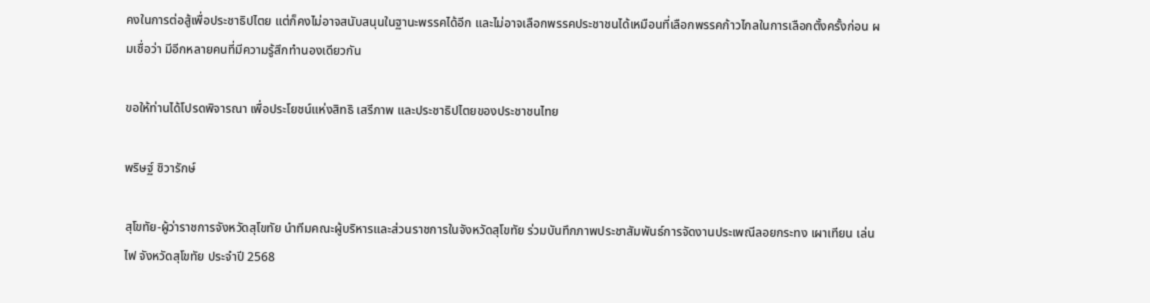คงในการต่อสู้เพื่อประชาธิปไตย แต่ก็คงไม่อาจสนับสนุนในฐานะพรรคได้อีก และไม่อาจเลือกพรรคประชาชนได้เหมือนที่เลือกพรรคก้าวไกลในการเลือกตั้งครั้งก่อน ผมเชื่อว่า มีอีกหลายคนที่มีความรู้สึกทำนองเดียวกัน

ขอให้ท่านได้โปรดพิจารณา เพื่อประโยชน์แห่งสิทธิ เสรีภาพ และประชาธิปไตยของประชาชนไทย

พริษฐ์ ชิวารักษ์

สุโขทัย-ผู้ว่าราชการจังหวัดสุโขทัย นำทีมคณะผู้บริหารและส่วนราชการในจังหวัดสุโขทัย ร่วมบันทึกภาพประชาสัมพันธ์การจัดงานประเพณีลอยกระทง เผาเทียน เล่นไฟ จังหวัดสุโขทัย ประจำปี 2568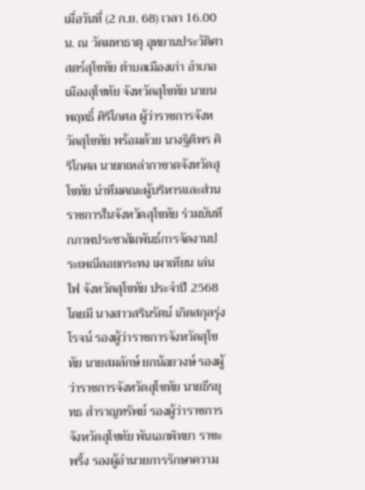เมื่อวันที่ (2 ก.ย. 68) เวลา 16.00 น. ณ วัดมหาธาตุ อุทยานประวัติศาสตร์สุโขทัย ตำบลเมืองเก่า อำเภอเมืองสุโขทัย จังหวัดสุโขทัย นายนพฤทธิ์ ศิริโกศล ผู้ว่าราชการจังหวัดสุโขทัย พร้อมด้วย นางฐิติพร ศิริโกศล นายกเหล่ากาชาดจังหวัดสุโขทัย นำทีมคณะผู้บริหารและส่วนราชการในจังหวัดสุโขทัย ร่วมบันทึกภาพประชาสัมพันธ์การจัดงานประเพณีลอยกระทง เผาเทียน เล่นไฟ จังหวัดสุโขทัย ประจำปี 2568 โดยมี นางสาวสรินรัตน์ เกิดสกุลรุ่งโรจน์ รองผู้ว่าราชการจังหวัดสุโขทัย นายสมลักษ์ ยกน้อยวงษ์ รองผู้ว่าราชการจังหวัดสุโขทัย นายธีรยุทธ สำราญทรัพย์ รองผู้ว่าราชการจังหวัดสุโขทัย พันเอกพิทยา ราชะพริ้ง รองผู้อำนวยการรักษาความ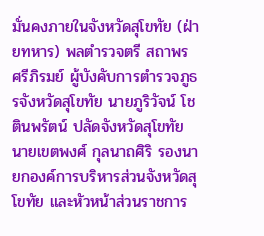มั่นคงภายในจังหวัดสุโขทัย (ฝ่ายทหาร) พลตำรวจตรี สถาพร ศรีภิรมย์ ผู้บังคับการตำรวจภูธรจังหวัดสุโขทัย นายภูริวัจน์ โชตินพรัตน์ ปลัดจังหวัดสุโขทัย นายเขตพงศ์ กุลนาถศิริ รองนายกองค์การบริหารส่วนจังหวัดสุโขทัย และหัวหน้าส่วนราชการ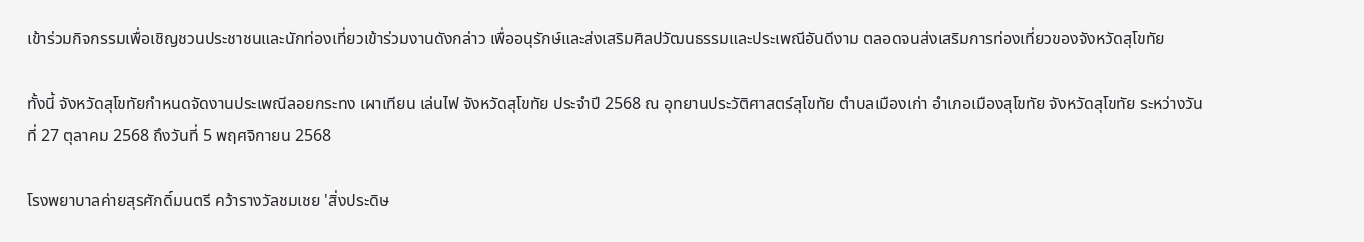เข้าร่วมกิจกรรมเพื่อเชิญชวนประชาชนและนักท่องเที่ยวเข้าร่วมงานดังกล่าว เพื่ออนุรักษ์และส่งเสริมศิลปวัฒนธรรมและประเพณีอันดีงาม ตลอดจนส่งเสริมการท่องเที่ยวของจังหวัดสุโขทัย

ทั้งนี้ จังหวัดสุโขทัยกำหนดจัดงานประเพณีลอยกระทง เผาเทียน เล่นไฟ จังหวัดสุโขทัย ประจำปี 2568 ณ อุทยานประวัติศาสตร์สุโขทัย ตำบลเมืองเก่า อำเภอเมืองสุโขทัย จังหวัดสุโขทัย ระหว่างวันที่ 27 ตุลาคม 2568 ถึงวันที่ 5 พฤศจิกายน 2568

โรงพยาบาลค่ายสุรศักดิ์มนตรี คว้ารางวัลชมเชย 'สิ่งประดิษ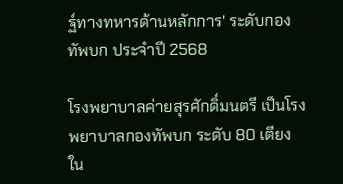ฐ์ทางทหารด้านหลักการ' ระดับกองทัพบก ประจำปี 2568

โรงพยาบาลค่ายสุรศักดิ์มนตรี เป็นโรงพยาบาลกองทัพบก ระดับ 80 เตียง ใน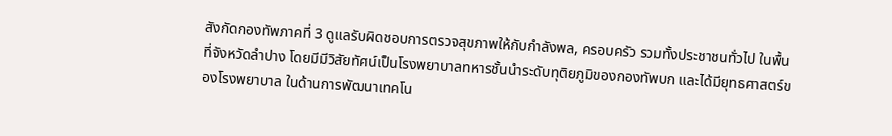สังกัดกองทัพภาคที่ 3 ดูแลรับผิดชอบการตรวจสุขภาพให้กับกำลังพล, ครอบครัว รวมทั้งประชาชนทั่วไป ในพื้นที่จังหวัดลำปาง โดยมีมีวิสัยทัศน์เป็นโรงพยาบาลทหารชั้นนำระดับทุติยภูมิของกองทัพบก และได้มียุทธศาสตร์ของโรงพยาบาล ในด้านการพัฒนาเทคโน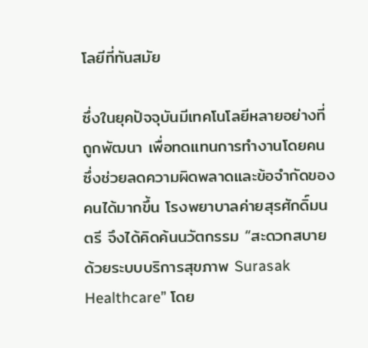โลยีที่ทันสมัย

ซึ่งในยุคปัจจุบันมีเทคโนโลยีหลายอย่างที่ถูกพัฒนา เพื่อทดแทนการทำงานโดยคน ซึ่งช่วยลดความผิดพลาดและข้อจำกัดของคนได้มากขึ้น โรงพยาบาลค่ายสุรศักดิ์มนตรี จึงได้คิดค้นนวัตกรรม “สะดวกสบายด้วยระบบบริการสุขภาพ Surasak Healthcare” โดย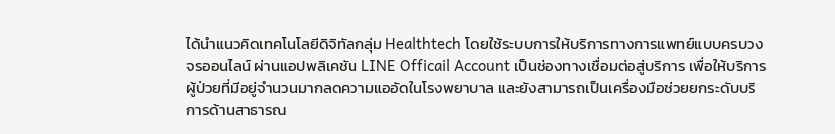ได้นำแนวคิดเทคโนโลยีดิจิทัลกลุ่ม Healthtech โดยใช้ระบบการให้บริการทางการแพทย์แบบครบวงจรออนไลน์ ผ่านแอปพลิเคชัน LINE Officail Account เป็นช่องทางเชื่อมต่อสู่บริการ เพื่อให้บริการผู้ป่วยที่มีอยู่จำนวนมากลดความแออัดในโรงพยาบาล และยังสามารถเป็นเครื่องมือช่วยยกระดับบริการด้านสาธารณ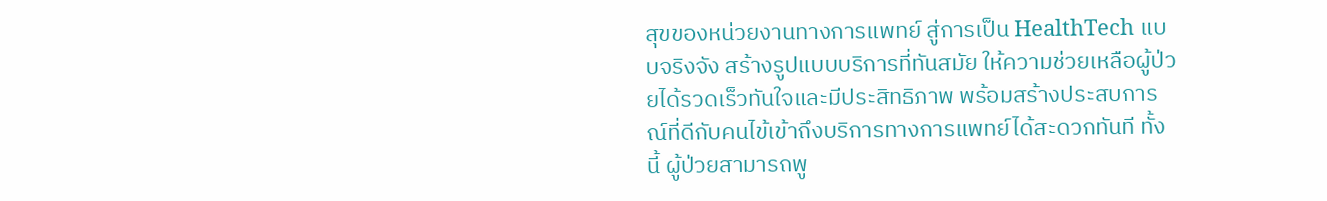สุขของหน่วยงานทางการแพทย์ สู่การเป็น HealthTech แบบจริงจัง สร้างรูปแบบบริการที่ทันสมัย ให้ความช่วยเหลือผู้ป่วยได้รวดเร็วทันใจและมีประสิทธิภาพ พร้อมสร้างประสบการณ์ที่ดีกับคนไข้เข้าถึงบริการทางการแพทย์ได้สะดวกทันที ทั้งนี้ ผู้ป่วยสามารถพู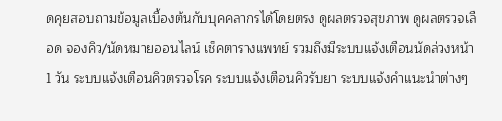ดคุยสอบถามข้อมูลเบื้องต้นกับบุคคลากรได้โดยตรง ดูผลตรวจสุขภาพ ดูผลตรวจเลือด จองคิว/นัดหมายออนไลน์ เช็คตารางแพทย์ รวมถึงมีระบบแจ้งเตือนนัดล่วงหน้า 1 วัน ระบบแจ้งเตือนคิวตรวจโรค ระบบแจ้งเตือนคิวรับยา ระบบแจ้งคำแนะนำต่างๆ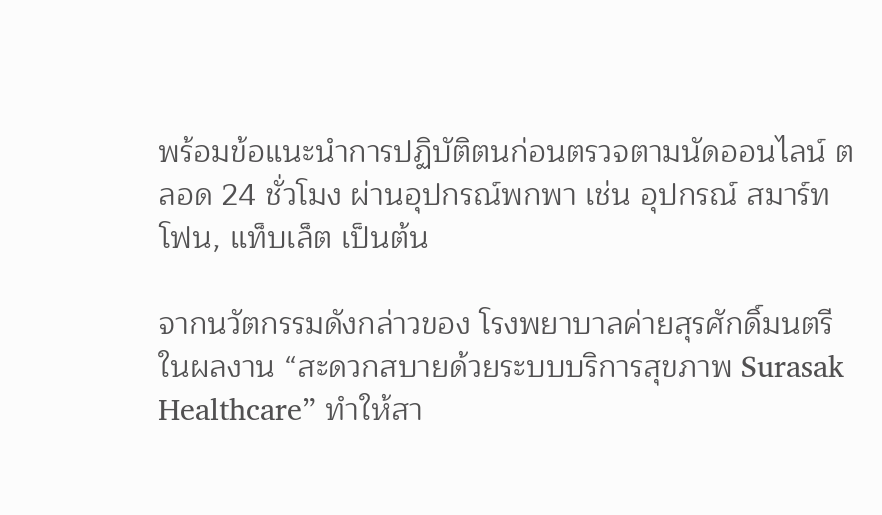พร้อมข้อแนะนำการปฏิบัติตนก่อนตรวจตามนัดออนไลน์ ตลอด 24 ชั่วโมง ผ่านอุปกรณ์พกพา เช่น อุปกรณ์ สมาร์ทโฟน, แท็บเล็ต เป็นต้น

จากนวัตกรรมดังกล่าวของ โรงพยาบาลค่ายสุรศักดิ์มนตรี ในผลงาน “สะดวกสบายด้วยระบบบริการสุขภาพ Surasak Healthcare” ทำให้สา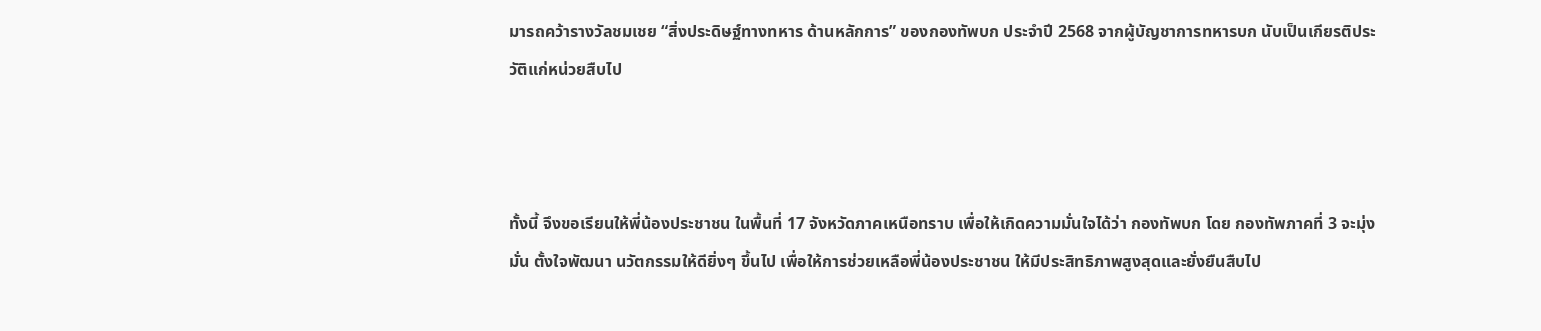มารถคว้ารางวัลชมเชย “สิ่งประดิษฐ์ทางทหาร ด้านหลักการ” ของกองทัพบก ประจำปี 2568 จากผู้บัญชาการทหารบก นับเป็นเกียรติประวัติแก่หน่วยสืบไป



ทั้งนี้ จึงขอเรียนให้พี่น้องประชาชน ในพื้นที่ 17 จังหวัดภาคเหนือทราบ เพื่อให้เกิดความมั่นใจได้ว่า กองทัพบก โดย กองทัพภาคที่ 3 จะมุ่งมั่น ตั้งใจพัฒนา นวัตกรรมให้ดียิ่งๆ ขึ้นไป เพื่อให้การช่วยเหลือพี่น้องประชาชน ให้มีประสิทธิภาพสูงสุดและยั่งยืนสืบไป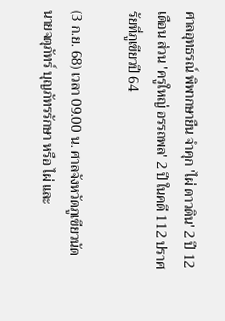ศาลอุทธรณ์ พิพากษายืน จำคุก 'ไผ่ ดาวดิน' 2 ปี 12 เดือน ส่วน 'ครูใหญ่ อรรถพล' 2 ปี ในคดี 112 ปราศรัยที่ภูเขียวปี 64

(3 ก.ย. 68) เวลา 09.00 น. ศาลจังหวัดภูเขียวนัด นายจตุภัทร์ บุญภัทรรักษา หรือ ไผ่ และ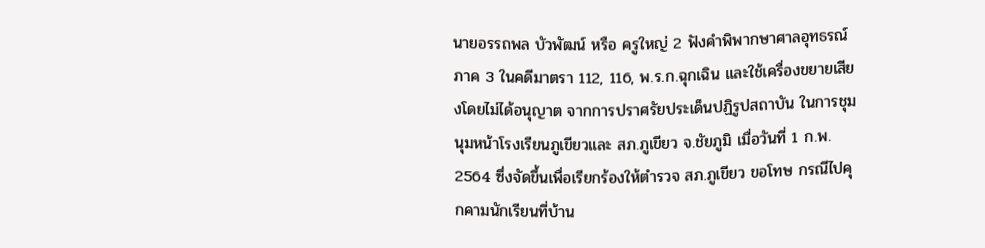นายอรรถพล บัวพัฒน์ หรือ ครูใหญ่ 2 ฟังคำพิพากษาศาลอุทธรณ์ภาค 3 ในคดีมาตรา 112, 116, พ.ร.ก.ฉุกเฉิน และใช้เครื่องขยายเสียงโดยไม่ได้อนุญาต จากการปราศรัยประเด็นปฏิรูปสถาบัน ในการชุมนุมหน้าโรงเรียนภูเขียวและ สภ.ภูเขียว จ.ชัยภูมิ เมื่อวันที่ 1 ก.พ. 2564 ซึ่งจัดขึ้นเพื่อเรียกร้องให้ตำรวจ สภ.ภูเขียว ขอโทษ กรณีไปคุกคามนักเรียนที่บ้าน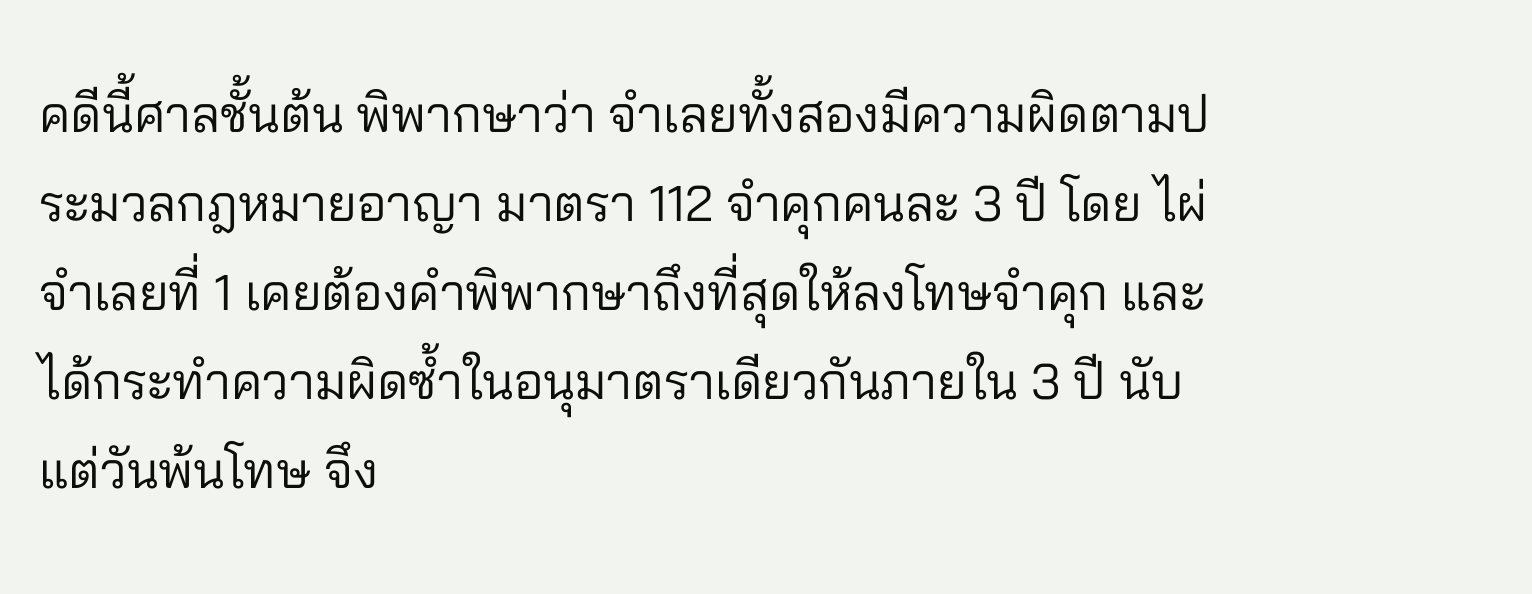คดีนี้ศาลชั้นต้น พิพากษาว่า จำเลยทั้งสองมีความผิดตามประมวลกฎหมายอาญา มาตรา 112 จำคุกคนละ 3 ปี โดย ไผ่ จำเลยที่ 1 เคยต้องคำพิพากษาถึงที่สุดให้ลงโทษจำคุก และได้กระทำความผิดซ้ำในอนุมาตราเดียวกันภายใน 3 ปี นับแต่วันพ้นโทษ จึง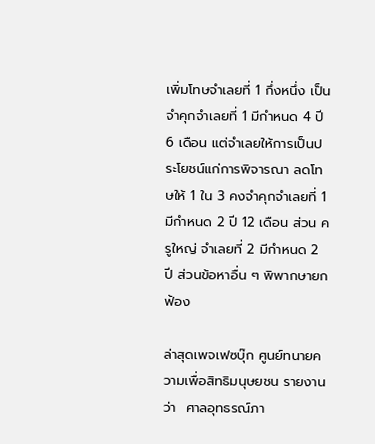เพิ่มโทษจำเลยที่ 1 กึ่งหนึ่ง เป็นจำคุกจำเลยที่ 1 มีกำหนด 4 ปี 6 เดือน แต่จำเลยให้การเป็นประโยชน์แก่การพิจารณา ลดโทษให้ 1 ใน 3 คงจำคุกจำเลยที่ 1 มีกำหนด 2 ปี 12 เดือน ส่วน ครูใหญ่ จำเลยที่ 2 มีกำหนด 2 ปี ส่วนข้อหาอื่น ๆ พิพากษายกฟ้อง

ล่าสุดเพจเฟซบุ๊ก ศูนย์ทนายความเพื่อสิทธิมนุษยชน รายงานว่า  ศาลอุทธรณ์ภา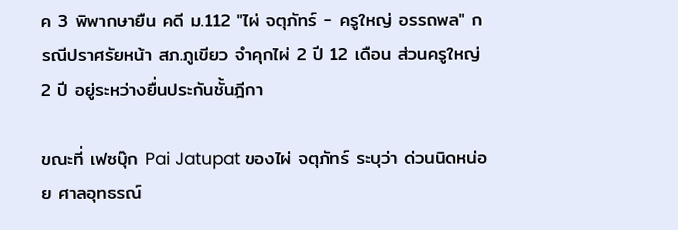ค 3 พิพากษายืน คดี ม.112 "ไผ่ จตุภัทร์ - ครูใหญ่ อรรถพล" กรณีปราศรัยหน้า สภ.ภูเขียว จำคุกไผ่ 2 ปี 12 เดือน ส่วนครูใหญ่ 2 ปี อยู่ระหว่างยื่นประกันชั้นฎีกา

ขณะที่ เฟซบุ๊ก Pai Jatupat ของไผ่ จตุภัทร์ ระบุว่า ด่วนนิดหน่อย ศาลอุทธรณ์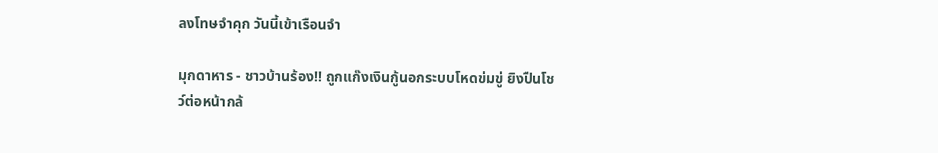ลงโทษจำคุก วันนี้เข้าเรือนจำ

มุกดาหาร - ชาวบ้านร้อง!! ถูกแก๊งเงินกู้นอกระบบโหดข่มขู่ ยิงปืนโชว์ต่อหน้ากล้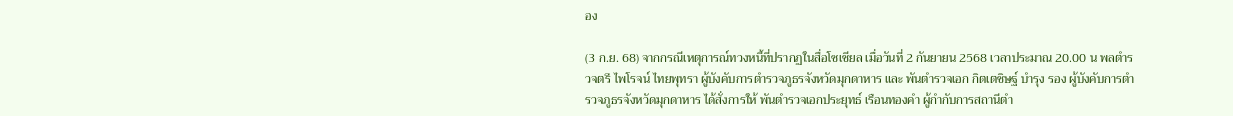อง

(3 ก.ย. 68) จากกรณีเหตุการณ์ทวงหนี้ที่ปรากฏในสื่อโซเชียล เมื่อวันที่ 2 กันยายน 2568 เวลาประมาณ 20.00 น พลตำรวจตรี ไพโรจน์ ไทยพุทรา ผู้บังคับการตำรวจภูธรจังหวัดมุกดาหาร และ พันตำรวจเอก กิตเตชิษฐ์ บำรุง รอง ผู้บังคับการตำรวจภูธรจังหวัดมุกดาหาร ได้สั่งการให้ พันตำรวจเอกประยุทธ์ เรือนทองคำ ผู้กำกับการสถานีตำ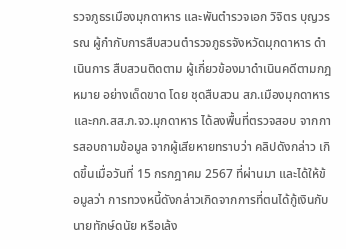รวจภูธรเมืองมุกดาหาร และพันตำรวจเอก วิจิตร บุญวรรณ ผู้กำกับการสืบสวนตำรวจภูธรจังหวัดมุกดาหาร ดำเนินการ สืบสวนติดตาม ผู้เกี่ยวข้องมาดำเนินคดีตามกฎหมาย อย่างเด็ดขาด โดย ชุดสืบสวน สภ.เมืองมุกดาหาร และกก.สส.ภ.จว.มุกดาหาร ได้ลงพื้นที่ตรวจสอบ จากการสอบถามข้อมูล จากผู้เสียหายทราบว่า คลิปดังกล่าว เกิดขึ้นเมื่อวันที่ 15 กรกฎาคม 2567 ที่ผ่านมา และได้ให้ข้อมูลว่า การทวงหนี้ดังกล่าวเกิดจากการที่ตนได้กู้เงินกับ นายทักษ์ดนัย หรือเล้ง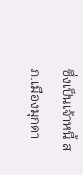ซึ่งเป็นเจ้าหนี้ สภ.เมืองมุกดา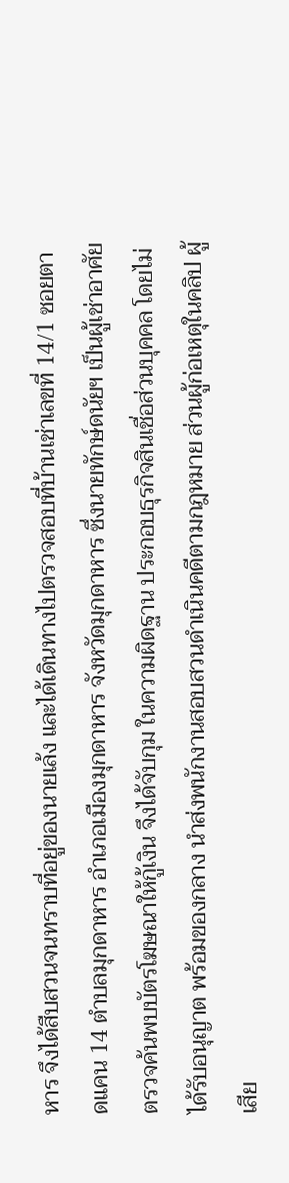หาร จึงได้สืบสวนจนทราบที่อยู่ของนายเล้ง และได้เดินทางไปตรวจสอบที่บ้านเช่าเลขที่ 14/1 ซอยตาดแคน 14 ตำบลมุกดาหาร อำเภอเมืองมุกดาหาร จังหวัดมุกดาหาร ซึ่งนายทักษ์ดนัยฯ เป็นผู้เช่าอาศัย ตรวจค้นพบบัตรโฆษณาให้กู้เงิน จึงได้จับกุม ในความผิดฐาน ประกอบธุรกิจสินเชื่อส่วนบุคคล โดยไม่ได้รับอนุญาต พร้อมของกลาง นำส่งพนักงานสอบสวนดำเนินคดีตามกฎหมาย ส่วนผู้ก่อเหตุในคลิป ผู้เสีย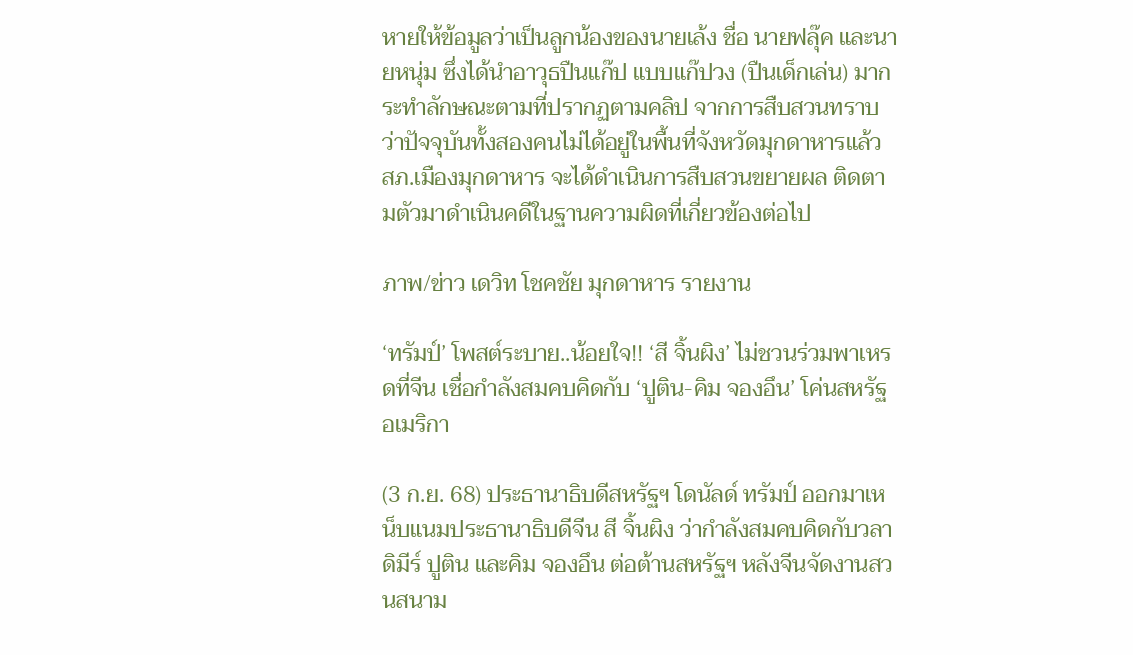หายให้ข้อมูลว่าเป็นลูกน้องของนายเล้ง ชื่อ นายฟลุ๊ค และนายหนุ่ม ซึ่งได้นำอาวุธปืนแก๊ป แบบแก๊ปวง (ปืนเด็กเล่น) มากระทำลักษณะตามที่ปรากฏตามคลิป จากการสืบสวนทราบว่าปัจจุบันทั้งสองคนไม่ได้อยู่ในพื้นที่จังหวัดมุกดาหารแล้ว สภ.เมืองมุกดาหาร จะได้ดำเนินการสืบสวนขยายผล ติดตามตัวมาดำเนินคดีในฐานความผิดที่เกี่ยวข้องต่อไป

ภาพ/ข่าว เดวิท โชคชัย มุกดาหาร รายงาน

‘ทรัมป์’ โพสต์ระบาย..น้อยใจ!! ‘สี จิ้นผิง’ ไม่ชวนร่วมพาเหรดที่จีน เชื่อกำลังสมคบคิดกับ ‘ปูติน-คิม จองอึน’ โค่นสหรัฐอเมริกา

(3 ก.ย. 68) ประธานาธิบดีสหรัฐฯ โดนัลด์ ทรัมป์ ออกมาเหน็บแนมประธานาธิบดีจีน สี จิ้นผิง ว่ากำลังสมคบคิดกับวลาดิมีร์ ปูติน และคิม จองอึน ต่อต้านสหรัฐฯ หลังจีนจัดงานสวนสนาม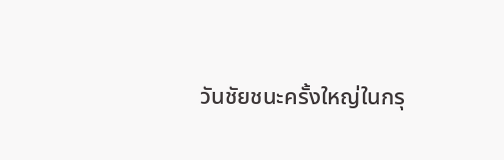วันชัยชนะครั้งใหญ่ในกรุ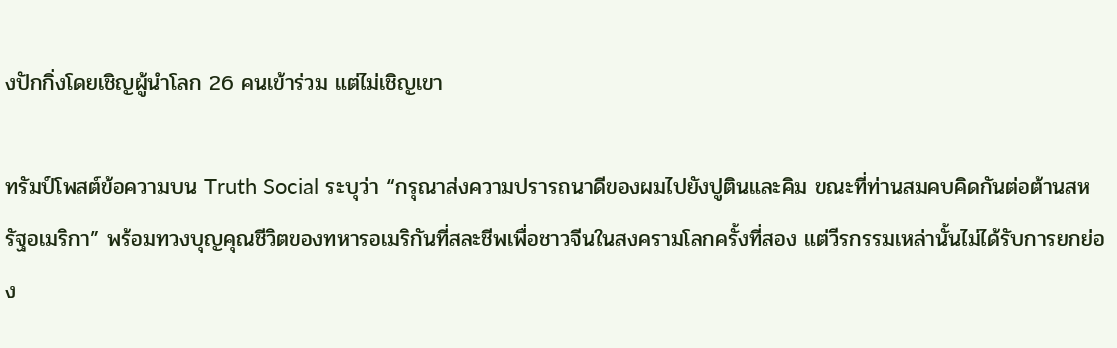งปักกิ่งโดยเชิญผู้นำโลก 26 คนเข้าร่วม แต่ไม่เชิญเขา

ทรัมป์โพสต์ข้อความบน Truth Social ระบุว่า “กรุณาส่งความปรารถนาดีของผมไปยังปูตินและคิม ขณะที่ท่านสมคบคิดกันต่อต้านสหรัฐอเมริกา” พร้อมทวงบุญคุณชีวิตของทหารอเมริกันที่สละชีพเพื่อชาวจีนในสงครามโลกครั้งที่สอง แต่วีรกรรมเหล่านั้นไม่ได้รับการยกย่อง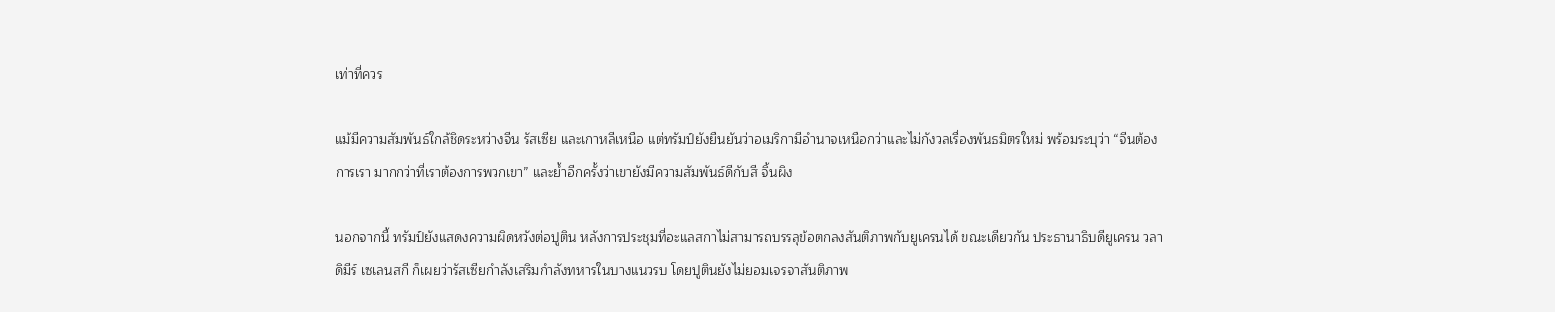เท่าที่ควร

แม้มีความสัมพันธ์ใกล้ชิดระหว่างจีน รัสเซีย และเกาหลีเหนือ แต่ทรัมป์ยังยืนยันว่าอเมริกามีอำนาจเหนือกว่าและไม่กังวลเรื่องพันธมิตรใหม่ พร้อมระบุว่า “จีนต้องการเรา มากกว่าที่เราต้องการพวกเขา” และย้ำอีกครั้งว่าเขายังมีความสัมพันธ์ดีกับสี จิ้นผิง

นอกจากนี้ ทรัมป์ยังแสดงความผิดหวังต่อปูติน หลังการประชุมที่อะแลสกาไม่สามารถบรรลุข้อตกลงสันติภาพกับยูเครนได้ ขณะเดียวกัน ประธานาธิบดียูเครน วลาดิมีร์ เซเลนสกี ก็เผยว่ารัสเซียกำลังเสริมกำลังทหารในบางแนวรบ โดยปูตินยังไม่ยอมเจรจาสันติภาพ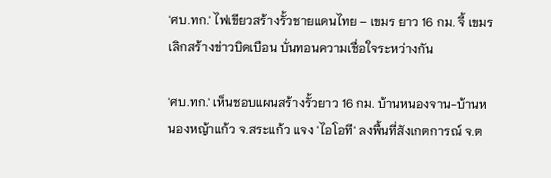'ศบ.ทก.' ไฟเขียวสร้างรั้วชายแดนไทย – เขมร ยาว 16 กม. จี้ เขมรเลิกสร้างข่าวบิดเบือน บั่นทอนความเชื่อใจระหว่างกัน

'ศบ.ทก.' เห็นชอบแผนสร้างรั้วยาว 16 กม. บ้านหนองจาน-บ้านหนองหญ้าแก้ว จ.สระแก้ว แจง 'ไอโอที' ลงพื้นที่สังเกตการณ์ จ.ต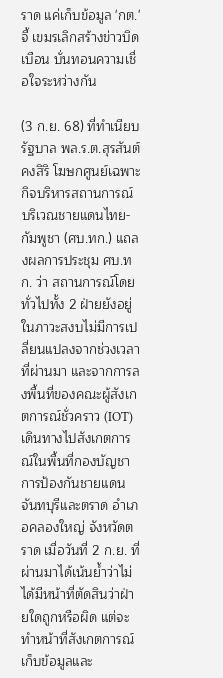ราด แค่เก็บข้อมูล 'กต.' จี้ เขมรเลิกสร้างข่าวบิดเบือน บั่นทอนความเชื่อใจระหว่างกัน

(3 ก.ย. 68) ที่ทำเนียบรัฐบาล พล.ร.ต.สุรสันต์ คงสิริ โฆษกศูนย์เฉพาะกิจบริหารสถานการณ์บริเวณชายแดนไทย-กัมพูชา (ศบ.ทก.) แถลงผลการประชุม ศบ.ทก. ว่า สถานการณ์โดยทั่วไปทั้ง 2 ฝ่ายยังอยู่ในภาวะสงบไม่มีการเปลี่ยนแปลงจากช่วงเวลาที่ผ่านมา และจากการลงพื้นที่ของคณะผู้สังเกตการณ์ชั่วคราว (IOT) เดินทางไปสังเกตการณ์ในพื้นที่กองบัญชาการป้องกันชายแดนจันทบุรีและตราด อำเภอคลองใหญ่ จังหวัดตราด เมื่อวันที่ 2 ก.ย. ที่ผ่านมาได้เน้นย้ำว่าไม่ได้มีหน้าที่ตัดสินว่าฝ่ายใดถูกหรือผิด แต่จะทำหน้าที่สังเกตการณ์เก็บข้อมูลและ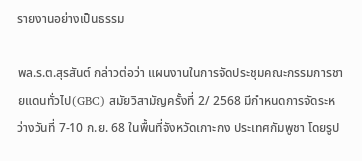รายงานอย่างเป็นธรรม

พล.ร.ต.สุรสันต์ กล่าวต่อว่า แผนงานในการจัดประชุมคณะกรรมการชายแดนทั่วไป(GBC) สมัยวิสามัญครั้งที่ 2/ 2568 มีกำหนดการจัดระหว่างวันที่ 7-10 ก.ย. 68 ในพื้นที่จังหวัดเกาะกง ประเทศกัมพูชา โดยรูป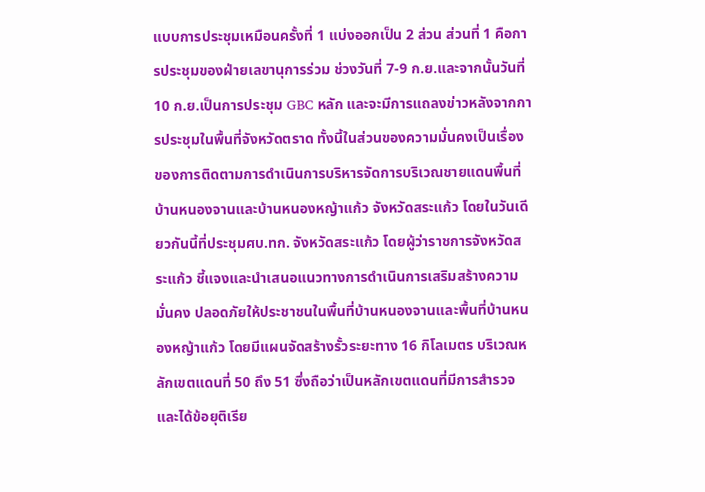แบบการประชุมเหมือนครั้งที่ 1 แบ่งออกเป็น 2 ส่วน ส่วนที่ 1 คือการประชุมของฝ่ายเลขานุการร่วม ช่วงวันที่ 7-9 ก.ย.และจากนั้นวันที่ 10 ก.ย.เป็นการประชุม GBC หลัก และจะมีการแถลงข่าวหลังจากการประชุมในพื้นที่จังหวัดตราด ทั้งนี้ในส่วนของความมั่นคงเป็นเรื่องของการติดตามการดำเนินการบริหารจัดการบริเวณชายแดนพื้นที่บ้านหนองจานและบ้านหนองหญ้าแก้ว จังหวัดสระแก้ว โดยในวันเดียวกันนี้ที่ประชุมศบ.ทก. จังหวัดสระแก้ว โดยผู้ว่าราชการจังหวัดสระแก้ว ชี้แจงและนำเสนอแนวทางการดำเนินการเสริมสร้างความมั่นคง ปลอดภัยให้ประชาชนในพื้นที่บ้านหนองจานและพื้นที่บ้านหนองหญ้าแก้ว โดยมีแผนจัดสร้างรั้วระยะทาง 16 กิโลเมตร บริเวณหลักเขตแดนที่ 50 ถึง 51 ซึ่งถือว่าเป็นหลักเขตแดนที่มีการสำรวจและได้ข้อยุติเรีย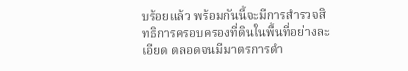บร้อยแล้ว พร้อมกันนี้จะมีการสำรวจสิทธิการครอบครองที่ดินในพื้นที่อย่างละเอียด ตลอดจนมีมาตรการดำ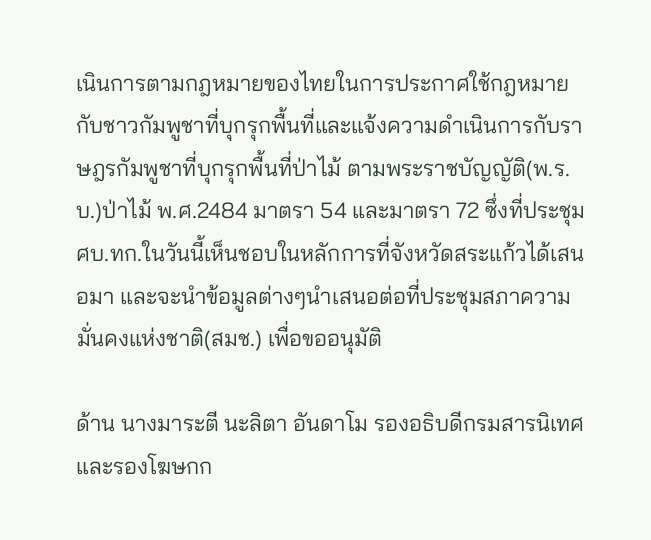เนินการตามกฎหมายของไทยในการประกาศใช้กฎหมายกับชาวกัมพูชาที่บุกรุกพื้นที่และแจ้งความดำเนินการกับราษฎรกัมพูชาที่บุกรุกพื้นที่ป่าไม้ ตามพระราชบัญญัติ(พ.ร.บ.)ป่าไม้ พ.ศ.2484 มาตรา 54 และมาตรา 72 ซึ่งที่ประชุมศบ.ทก.ในวันนี้เห็นชอบในหลักการที่จังหวัดสระแก้วได้เสนอมา และจะนำข้อมูลต่างๆนำเสนอต่อที่ประชุมสภาความมั่นคงแห่งชาติ(สมช.) เพื่อขออนุมัติ

ด้าน นางมาระตี นะลิตา อันดาโม รองอธิบดีกรมสารนิเทศ และรองโฆษกก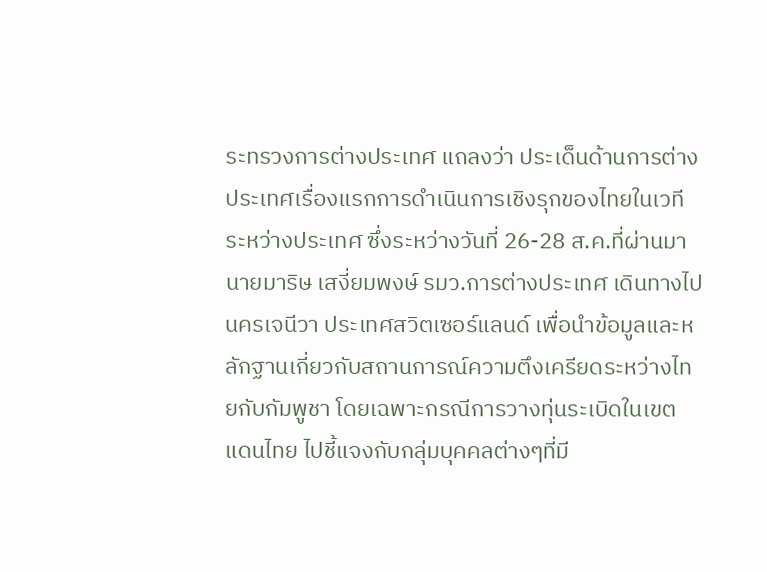ระทรวงการต่างประเทศ แถลงว่า ประเด็นด้านการต่างประเทศเรื่องแรกการดำเนินการเชิงรุกของไทยในเวทีระหว่างประเทศ ซึ่งระหว่างวันที่ 26-28 ส.ค.ที่ผ่านมา นายมาริษ เสงี่ยมพงษ์ รมว.การต่างประเทศ เดินทางไปนครเจนีวา ประเทศสวิตเซอร์แลนด์ เพื่อนำข้อมูลและหลักฐานเกี่ยวกับสถานการณ์ความตึงเครียดระหว่างไทยกับกัมพูชา โดยเฉพาะกรณีการวางทุ่นระเบิดในเขตแดนไทย ไปชี้แจงกับกลุ่มบุคคลต่างๆที่มี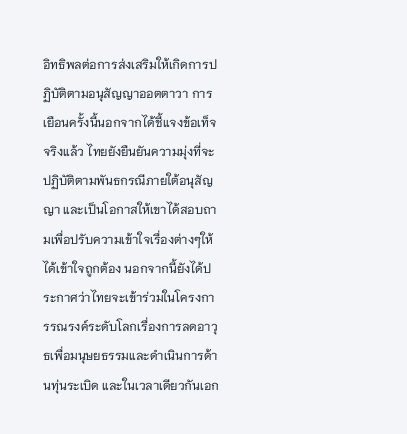อิทธิพลต่อการส่งเสริมให้เกิดการปฏิบัติตามอนุสัญญาออตตาวา การเยือนครั้งนี้นอกจากได้ชี้แจงข้อเท็จจริงแล้ว ไทยยังยืนยันความมุ่งที่จะปฏิบัติตามพันธกรณีภายใต้อนุสัญญา และเป็นโอกาสให้เขาได้สอบถามเพื่อปรับความเข้าใจเรื่องต่างๆให้ได้เข้าใจถูกต้อง นอกจากนี้ยังได้ประกาศว่าไทยจะเข้าร่วมในโครงการรณรงค์ระดับโลกเรื่องการลดอาวุธเพื่อมนุษยธรรมและดำเนินการด้านทุ่นระเบิด และในเวลาเดียวกันเอก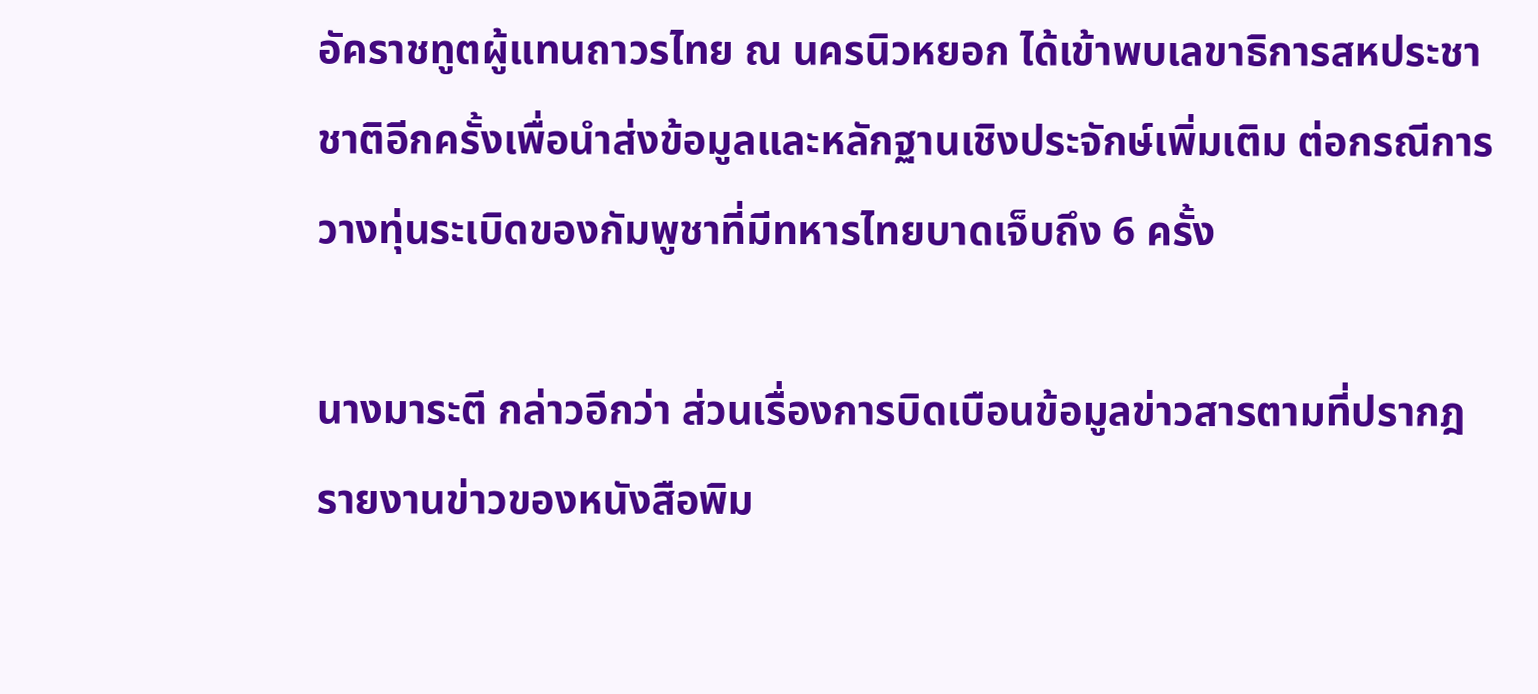อัคราชทูตผู้แทนถาวรไทย ณ นครนิวหยอก ได้เข้าพบเลขาธิการสหประชาชาติอีกครั้งเพื่อนำส่งข้อมูลและหลักฐานเชิงประจักษ์เพิ่มเติม ต่อกรณีการวางทุ่นระเบิดของกัมพูชาที่มีทหารไทยบาดเจ็บถึง 6 ครั้ง

นางมาระตี กล่าวอีกว่า ส่วนเรื่องการบิดเบือนข้อมูลข่าวสารตามที่ปรากฎรายงานข่าวของหนังสือพิม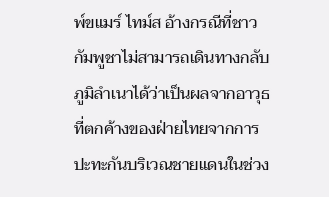พ์ขแมร์ ไทม์ส อ้างกรณีที่ชาวกัมพูชาไม่สามารถเดินทางกลับภูมิลำเนาได้ว่าเป็นผลจากอาวุธที่ตกค้างของฝ่ายไทยจากการปะทะกันบริเวณชายแดนในช่วง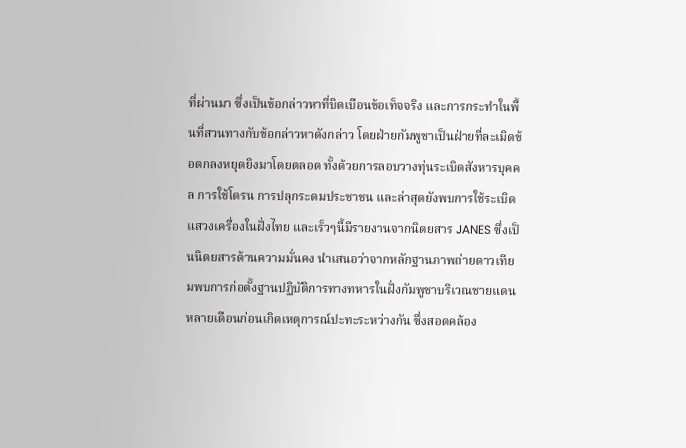ที่ผ่านมา ซึ่งเป็นข้อกล่าวหาที่บิดเบือนข้อเท็จจริง และการกระทำในพื้นที่สวนทางกับข้อกล่าวหาดังกล่าว โดยฝ่ายกัมพูชาเป็นฝ่ายที่ละเมิดข้อตกลงหยุดยิงมาโดยตลอด ทั้งด้วยการลอบวางทุ่นระเบิดสังหารบุคคล การใช้โดรน การปลุกระดมประชาชน และล่าสุดยังพบการใช้ระเบิดแสวงเครื่องในฝั่งไทย และเร็วๆนี้มีรายงานจากนิตยสาร JANES ซึ่งเป็นนิตยสารด้านความมั่นคง นำเสนอว่าจากหลักฐานภาพถ่ายดาวเทียมพบการก่อตั้งฐานปฏิบัติการทางทหารในฝั่งกัมพูชาบริเวณชายแดนหลายเดือนก่อนเกิดเหตุการณ์ปะทะระหว่างกัน ซึ่งสอดคล้อง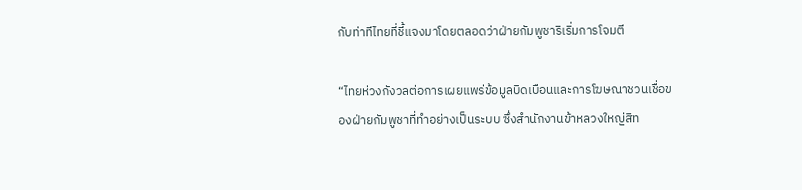กับท่าทีไทยที่ชี้แจงมาโดยตลอดว่าฝ่ายกัมพูชาริเริ่มการโจมตี

“ไทยห่วงกังวลต่อการเผยแพร่ข้อมูลบิดเบือนและการโฆษณาชวนเชื่อของฝ่ายกัมพูชาที่ทำอย่างเป็นระบบ ซึ่งสำนักงานข้าหลวงใหญ่สิท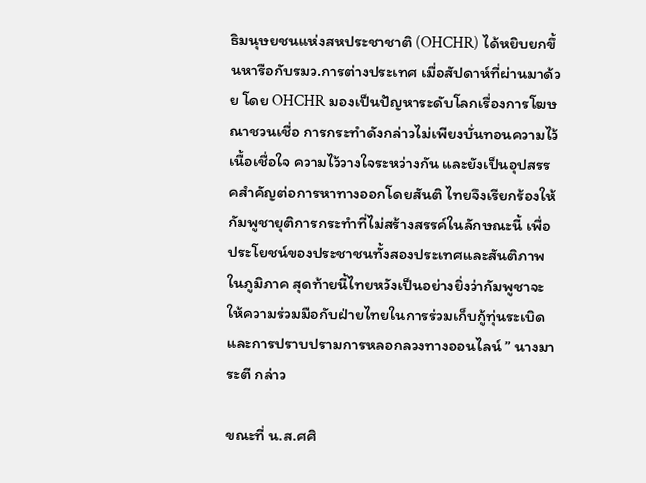ธิมนุษยชนแห่งสหประชาชาติ (OHCHR) ได้หยิบยกขึ้นหารือกับรมว.การต่างประเทศ เมื่อสัปดาห์ที่ผ่านมาด้วย โดย OHCHR มองเป็นปัญหาระดับโลกเรื่องการโฆษณาชวนเชื่อ การกระทำดังกล่าวไม่เพียงบั่นทอนความไว้เนื้อเชื่อใจ ความไว้วางใจระหว่างกัน และยังเป็นอุปสรรคสำคัญต่อการหาทางออกโดยสันติ ไทยจึงเรียกร้องให้กัมพูชายุติการกระทำที่ไม่สร้างสรรค์ในลักษณะนี้ เพื่อประโยชน์ของประชาชนทั้งสองประเทศและสันติภาพในภูมิภาค สุดท้ายนี้ไทยหวังเป็นอย่างยิ่งว่ากัมพูชาจะให้ความร่วมมือกับฝ่ายไทยในการร่วมเก็บกู้ทุ่นระเบิดและการปราบปรามการหลอกลวงทางออนไลน์ ” นางมาระตี กล่าว

ขณะที่ น.ส.ศศิ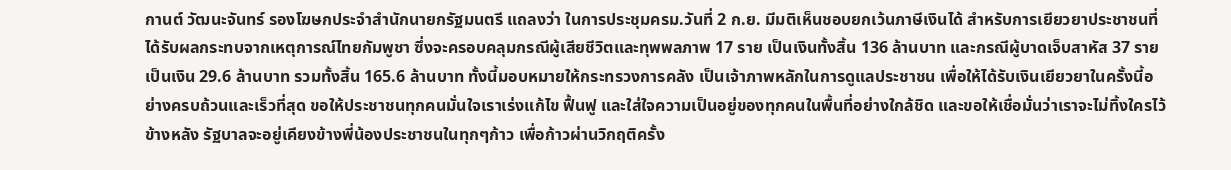กานต์ วัฒนะจันทร์ รองโฆษกประจำสำนักนายกรัฐมนตรี แถลงว่า ในการประชุมครม.วันที่ 2 ก.ย. มีมติเห็นชอบยกเว้นภาษีเงินได้ สำหรับการเยียวยาประชาชนที่ได้รับผลกระทบจากเหตุการณ์ไทยกัมพูชา ซึ่งจะครอบคลุมกรณีผู้เสียชีวิตและทุพพลภาพ 17 ราย เป็นเงินทั้งสิ้น 136 ล้านบาท และกรณีผู้บาดเจ็บสาหัส 37 ราย เป็นเงิน 29.6 ล้านบาท รวมทั้งสิ้น 165.6 ล้านบาท ทั้งนี้มอบหมายให้กระทรวงการคลัง เป็นเจ้าภาพหลักในการดูแลประชาชน เพื่อให้ได้รับเงินเยียวยาในครั้งนี้อย่างครบถ้วนและเร็วที่สุด ขอให้ประชาชนทุกคนมั่นใจเราเร่งแก้ไข ฟื้นฟู และใส่ใจความเป็นอยู่ของทุกคนในพื้นที่อย่างใกล้ชิด และขอให้เชื่อมั่นว่าเราจะไม่ทิ้งใครไว้ข้างหลัง รัฐบาลจะอยู่เคียงข้างพี่น้องประชาชนในทุกๆก้าว เพื่อก้าวผ่านวิกฤติครั้ง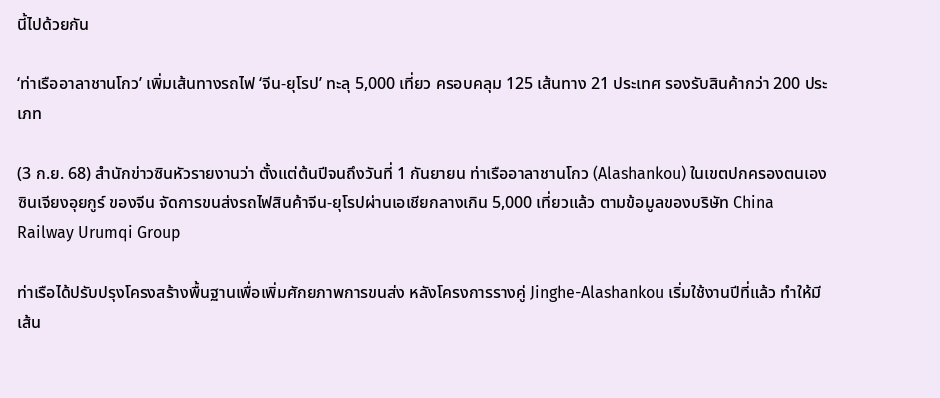นี้ไปด้วยกัน

‘ท่าเรืออาลาชานโกว’ เพิ่มเส้นทางรถไฟ ‘จีน-ยุโรป’ ทะลุ 5,000 เที่ยว ครอบคลุม 125 เส้นทาง 21 ประเทศ รองรับสินค้ากว่า 200 ประเภท

(3 ก.ย. 68) สำนักข่าวซินหัวรายงานว่า ตั้งแต่ต้นปีจนถึงวันที่ 1 กันยายน ท่าเรืออาลาชานโกว (Alashankou) ในเขตปกครองตนเองซินเจียงอุยกูร์ ของจีน จัดการขนส่งรถไฟสินค้าจีน-ยุโรปผ่านเอเชียกลางเกิน 5,000 เที่ยวแล้ว ตามข้อมูลของบริษัท China Railway Urumqi Group

ท่าเรือได้ปรับปรุงโครงสร้างพื้นฐานเพื่อเพิ่มศักยภาพการขนส่ง หลังโครงการรางคู่ Jinghe-Alashankou เริ่มใช้งานปีที่แล้ว ทำให้มีเส้น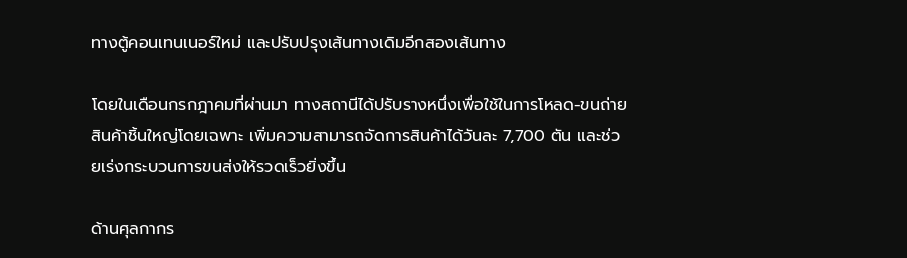ทางตู้คอนเทนเนอร์ใหม่ และปรับปรุงเส้นทางเดิมอีกสองเส้นทาง

โดยในเดือนกรกฎาคมที่ผ่านมา ทางสถานีได้ปรับรางหนึ่งเพื่อใช้ในการโหลด-ขนถ่ายสินค้าชิ้นใหญ่โดยเฉพาะ เพิ่มความสามารถจัดการสินค้าได้วันละ 7,700 ตัน และช่วยเร่งกระบวนการขนส่งให้รวดเร็วยิ่งขึ้น

ด้านศุลกากร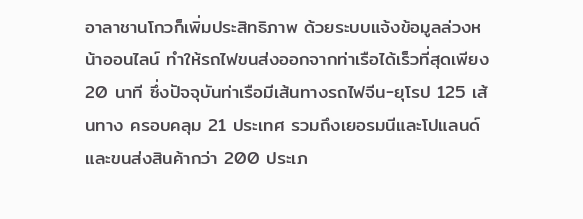อาลาชานโกวก็เพิ่มประสิทธิภาพ ด้วยระบบแจ้งข้อมูลล่วงหน้าออนไลน์ ทำให้รถไฟขนส่งออกจากท่าเรือได้เร็วที่สุดเพียง 20 นาที ซึ่งปัจจุบันท่าเรือมีเส้นทางรถไฟจีน-ยุโรป 125 เส้นทาง ครอบคลุม 21 ประเทศ รวมถึงเยอรมนีและโปแลนด์ และขนส่งสินค้ากว่า 200 ประเภ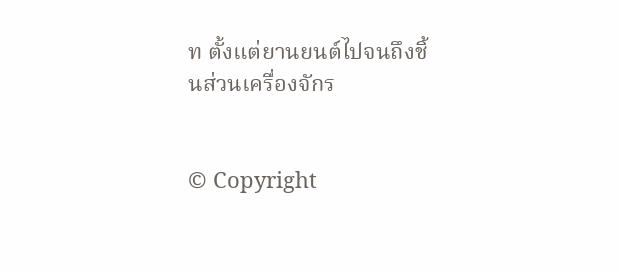ท ตั้งแต่ยานยนต์ไปจนถึงชิ้นส่วนเครื่องจักร


© Copyright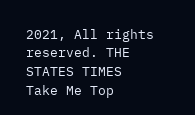2021, All rights reserved. THE STATES TIMES
Take Me Top